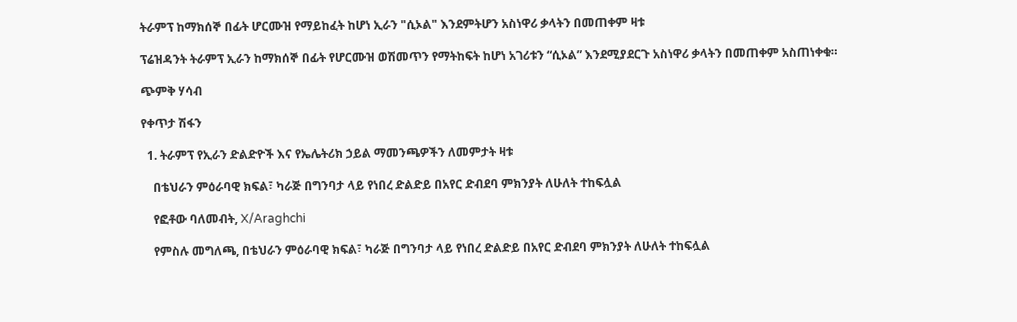ትራምፕ ከማክሰኞ በፊት ሆርሙዝ የማይከፈት ከሆነ ኢራን "ሲኦል" እንደምትሆን አስነዋሪ ቃላትን በመጠቀም ዛቱ

ፕሬዝዳንት ትራምፕ ኢራን ከማክሰኞ በፊት የሆርሙዝ ወሽመጥን የማትከፍት ከሆነ አገሪቱን “ሲኦል” እንደሚያደርጉ አስነዋሪ ቃላትን በመጠቀም አስጠነቀቁ።

ጭምቅ ሃሳብ

የቀጥታ ሽፋን

  1. ትራምፕ የኢራን ድልድዮች እና የኤሌትሪክ ኃይል ማመንጫዎችን ለመምታት ዛቱ

    በቴህራን ምዕራባዊ ክፍል፣ ካራጅ በግንባታ ላይ የነበረ ድልድይ በአየር ድብደባ ምክንያት ለሁለት ተከፍሏል

    የፎቶው ባለመብት, X/Araghchi

    የምስሉ መግለጫ, በቴህራን ምዕራባዊ ክፍል፣ ካራጅ በግንባታ ላይ የነበረ ድልድይ በአየር ድብደባ ምክንያት ለሁለት ተከፍሏል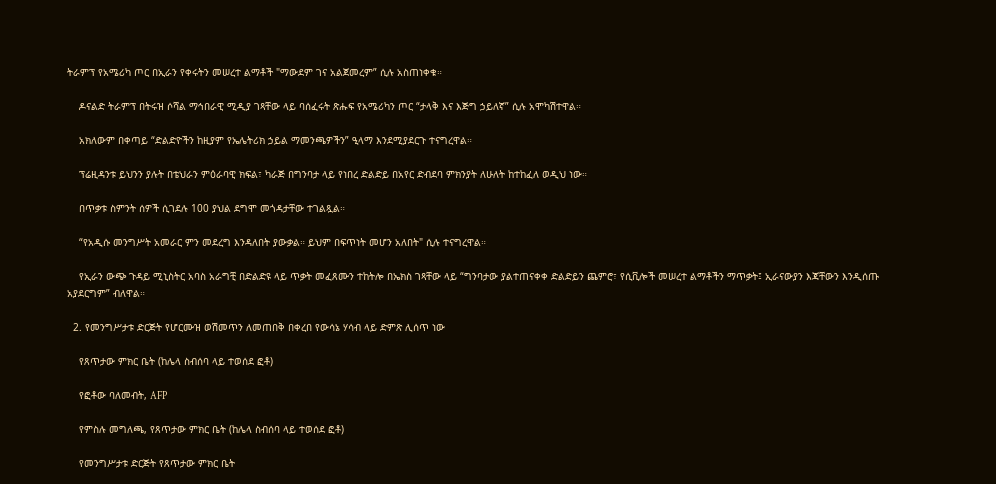ትራምፕ የአሜሪካ ጦር በኢራን የቀሩትን መሠረተ ልማቶች "ማውደም ገና አልጀመረም” ሲሉ አስጠነቀቁ።

    ዶናልድ ትራምፕ በትሩዝ ሶሻል ማኅበራዊ ሚዲያ ገጻቸው ላይ ባሰፈሩት ጽሑፍ የአሜሪካን ጦር “ታላቅ እና እጅግ ኃይለኛ” ሲሉ አሞካሽተዋል።

    አክለውም በቀጣይ “ድልድዮችን ከዚያም የኤሌትሪክ ኃይል ማመንጫዎችን” ዒላማ እንደሚያደርጉ ተናግረዋል።

    ፕሬዚዳንቱ ይህንን ያሉት በቴህራን ምዕራባዊ ክፍል፣ ካራጅ በግንባታ ላይ የነበረ ድልድይ በአየር ድብደባ ምክንያት ለሁለት ከተከፈለ ወዲህ ነው።

    በጥቃቱ ስምንት ሰዎች ሲገደሉ 100 ያህል ደግሞ መጎዳታቸው ተገልጿል።

    “የአዲሱ መንግሥት አመራር ምን መደረግ እንዳለበት ያውቃል። ይህም በፍጥነት መሆን አለበት" ሲሉ ተናግረዋል።

    የኢራን ውጭ ጉዳይ ሚኒስትር አባስ አራግቺ በድልድዩ ላይ ጥቃት መፈጸሙን ተከትሎ በኤክስ ገጻቸው ላይ “ግንባታው ያልተጠናቀቀ ድልድይን ጨምሮ፣ የሲቪሎች መሠረተ ልማቶችን ማጥቃት፤ ኢራናውያን እጃቸውን እንዲሰጡ አያደርግም” ብለዋል።

  2. የመንግሥታቱ ድርጅት የሆርሙዝ ወሽመጥን ለመጠበቅ በቀረበ የውሳኔ ሃሳብ ላይ ድምጽ ሊሰጥ ነው

    የጸጥታው ምክር ቤት (ከሌላ ስብሰባ ላይ ተወሰደ ፎቶ)

    የፎቶው ባለመብት, AFP

    የምስሉ መግለጫ, የጸጥታው ምክር ቤት (ከሌላ ስብሰባ ላይ ተወሰደ ፎቶ)

    የመንግሥታቱ ድርጅት የጸጥታው ምክር ቤት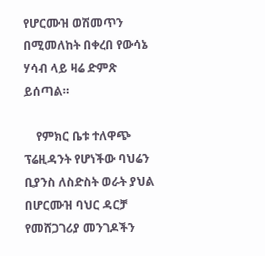የሆርሙዝ ወሽመጥን በሚመለከት በቀረበ የውሳኔ ሃሳብ ላይ ዛሬ ድምጽ ይሰጣል።

    የምክር ቤቱ ተለዋጭ ፕሬዚዳንት የሆነችው ባህሬን ቢያንስ ለስድስት ወራት ያህል በሆርሙዝ ባህር ዳርቻ የመሸጋገሪያ መንገዶችን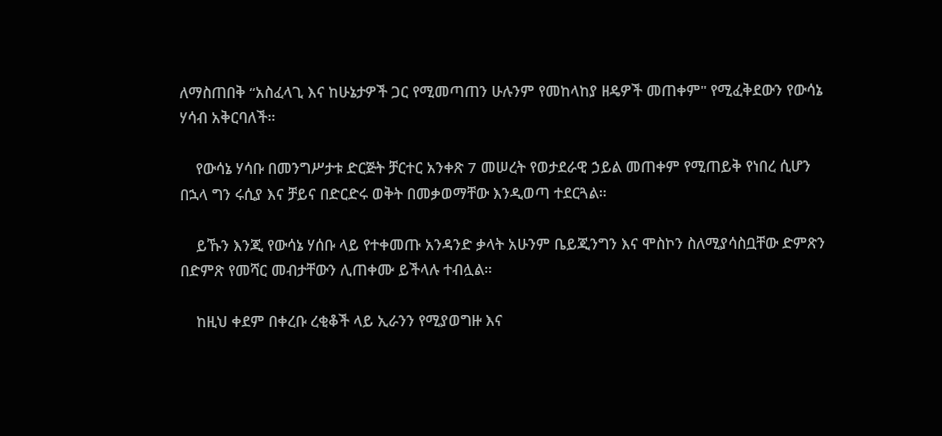ለማስጠበቅ “አስፈላጊ እና ከሁኔታዎች ጋር የሚመጣጠን ሁሉንም የመከላከያ ዘዴዎች መጠቀም" የሚፈቅደውን የውሳኔ ሃሳብ አቅርባለች።

    የውሳኔ ሃሳቡ በመንግሥታቱ ድርጅት ቻርተር አንቀጽ 7 መሠረት የወታደራዊ ኃይል መጠቀም የሚጠይቅ የነበረ ሲሆን በኋላ ግን ሩሲያ እና ቻይና በድርድሩ ወቅት በመቃወማቸው እንዲወጣ ተደርጓል።

    ይኹን እንጂ የውሳኔ ሃሰቡ ላይ የተቀመጡ አንዳንድ ቃላት አሁንም ቤይጂንግን እና ሞስኮን ስለሚያሳስቧቸው ድምጽን በድምጽ የመሻር መብታቸውን ሊጠቀሙ ይችላሉ ተብሏል።

    ከዚህ ቀደም በቀረቡ ረቂቆች ላይ ኢራንን የሚያወግዙ እና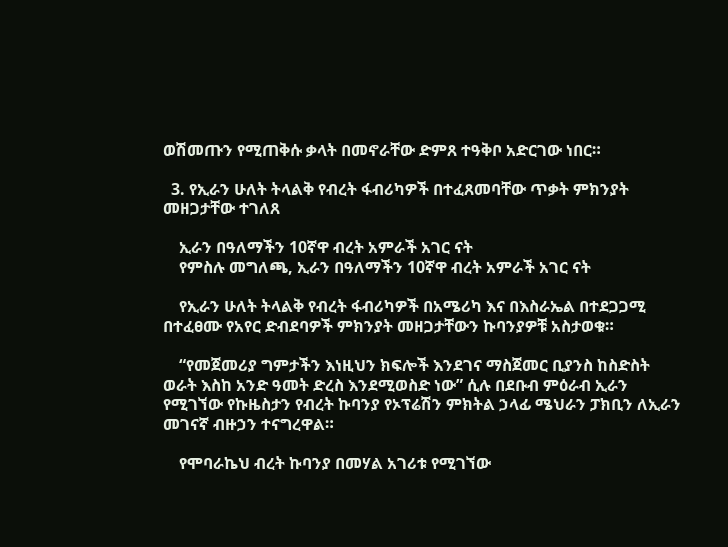ወሽመጡን የሚጠቅሱ ቃላት በመኖራቸው ድምጸ ተዓቅቦ አድርገው ነበር።

  3. የኢራን ሁለት ትላልቅ የብረት ፋብሪካዎች በተፈጸመባቸው ጥቃት ምክንያት መዘጋታቸው ተገለጸ

    ኢራን በዓለማችን 10ኛዋ ብረት አምራች አገር ናት
    የምስሉ መግለጫ, ኢራን በዓለማችን 10ኛዋ ብረት አምራች አገር ናት

    የኢራን ሁለት ትላልቅ የብረት ፋብሪካዎች በአሜሪካ እና በእስራኤል በተደጋጋሚ በተፈፀሙ የአየር ድብደባዎች ምክንያት መዘጋታቸውን ኩባንያዎቹ አስታወቁ።

    “የመጀመሪያ ግምታችን እነዚህን ክፍሎች እንደገና ማስጀመር ቢያንስ ከስድስት ወራት እስከ አንድ ዓመት ድረስ እንደሚወስድ ነው” ሲሉ በደቡብ ምዕራብ ኢራን የሚገኘው የኩዜስታን የብረት ኩባንያ የኦፕሬሽን ምክትል ኃላፊ ሜህራን ፓክቢን ለኢራን መገናኛ ብዙኃን ተናግረዋል።

    የሞባራኬህ ብረት ኩባንያ በመሃል አገሪቱ የሚገኘው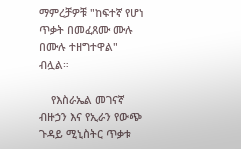ማምረቻዎቹ "ከፍተኛ የሆነ ጥቃት በመፈጸሙ ሙሉ በሙሉ ተዘግተዋል" ብሏል።

    የእስራኤል መገናኛ ብዙኃን እና የኢራን የውጭ ጉዳይ ሚኒስትር ጥቃቱ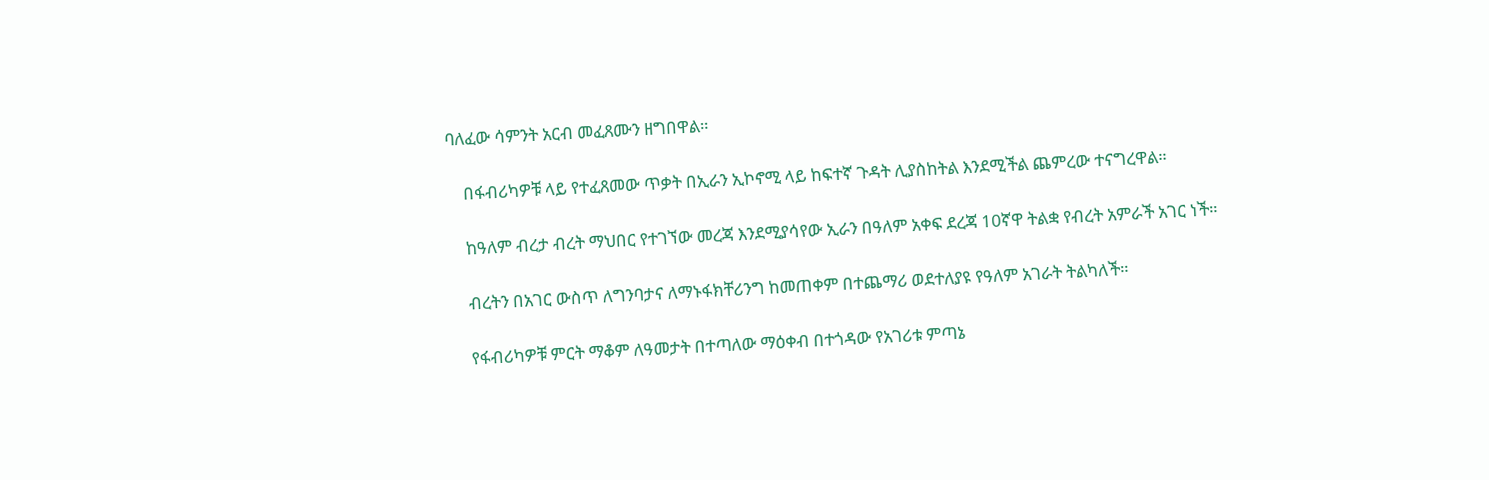ባለፈው ሳምንት አርብ መፈጸሙን ዘግበዋል።

    በፋብሪካዎቹ ላይ የተፈጸመው ጥቃት በኢራን ኢኮኖሚ ላይ ከፍተኛ ጉዳት ሊያስከትል እንደሚችል ጨምረው ተናግረዋል።

    ከዓለም ብረታ ብረት ማህበር የተገኘው መረጃ እንደሚያሳየው ኢራን በዓለም አቀፍ ደረጃ 10ኛዋ ትልቋ የብረት አምራች አገር ነች።

    ብረትን በአገር ውስጥ ለግንባታና ለማኑፋክቸሪንግ ከመጠቀም በተጨማሪ ወደተለያዩ የዓለም አገራት ትልካለች።

    የፋብሪካዎቹ ምርት ማቆም ለዓመታት በተጣለው ማዕቀብ በተጎዳው የአገሪቱ ምጣኔ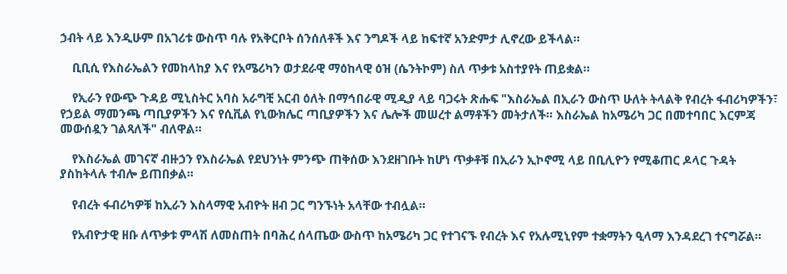ኃብት ላይ እንዲሁም በአገሪቱ ውስጥ ባሉ የአቅርቦት ሰንሰለቶች እና ንግዶች ላይ ከፍተኛ አንድምታ ሊኖረው ይችላል።

    ቢቢሲ የእስራኤልን የመከላከያ እና የአሜሪካን ወታደራዊ ማዕከላዊ ዕዝ (ሴንትኮም) ስለ ጥቃቱ አስተያየት ጠይቋል።

    የኢራን የውጭ ጉዳይ ሚኒስትር አባስ አራግቺ አርብ ዕለት በማኅበራዊ ሚዲያ ላይ ባጋሩት ጽሑፍ "እስራኤል በኢራን ውስጥ ሁለት ትላልቅ የብረት ፋብሪካዎችን፣ የኃይል ማመንጫ ጣቢያዎችን እና የሲቪል የኒውክሌር ጣቢያዎችን እና ሌሎች መሠረተ ልማቶችን መትታለች። እስራኤል ከአሜሪካ ጋር በመተባበር እርምጃ መውሰዷን ገልጻለች" ብለዋል።

    የእስራኤል መገናኛ ብዙኃን የእስራኤል የደህንነት ምንጭ ጠቅሰው እንደዘገቡት ከሆነ ጥቃቶቹ በኢራን ኢኮኖሚ ላይ በቢሊዮን የሚቆጠር ዶላር ጉዳት ያስከትላሉ ተብሎ ይጠበቃል።

    የብረት ፋብሪካዎቹ ከኢራን እስላማዊ አብዮት ዘብ ጋር ግንኙነት አላቸው ተብሏል።

    የአብዮታዊ ዘቡ ለጥቃቱ ምላሽ ለመስጠት በባሕረ ሰላጤው ውስጥ ከአሜሪካ ጋር የተገናኙ የብረት እና የአሉሚኒየም ተቋማትን ዒላማ እንዳደረገ ተናግሯል።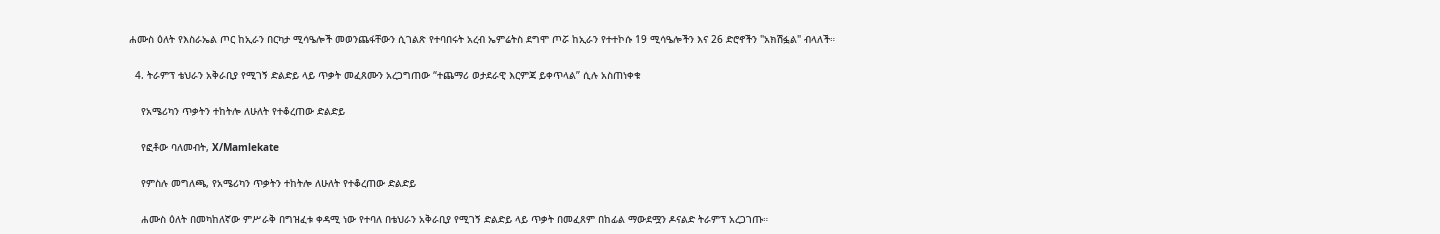ሐሙስ ዕለት የእስራኤል ጦር ከኢራን በርካታ ሚሳዔሎች መወንጨፋቸውን ሲገልጽ የተባበሩት አረብ ኤምሬትስ ደግሞ ጦሯ ከኢራን የተተኮሱ 19 ሚሳዔሎችን እና 26 ድሮኖችን "አክሽፏል" ብላለች።

  4. ትራምፕ ቴህራን አቅራቢያ የሚገኝ ድልድይ ላይ ጥቃት መፈጸሙን አረጋግጠው “ተጨማሪ ወታደራዊ እርምጃ ይቀጥላል” ሲሉ አስጠነቀቁ

    የአሜሪካን ጥቃትን ተከትሎ ለሁለት የተቆረጠው ድልድይ

    የፎቶው ባለመብት, X/Mamlekate

    የምስሉ መግለጫ, የአሜሪካን ጥቃትን ተከትሎ ለሁለት የተቆረጠው ድልድይ

    ሐሙስ ዕለት በመካከለኛው ምሥራቅ በግዝፈቱ ቀዳሚ ነው የተባለ በቴህራን አቅራቢያ የሚገኝ ድልድይ ላይ ጥቃት በመፈጸም በከፊል ማውደሟን ዶናልድ ትራምፕ አረጋገጡ።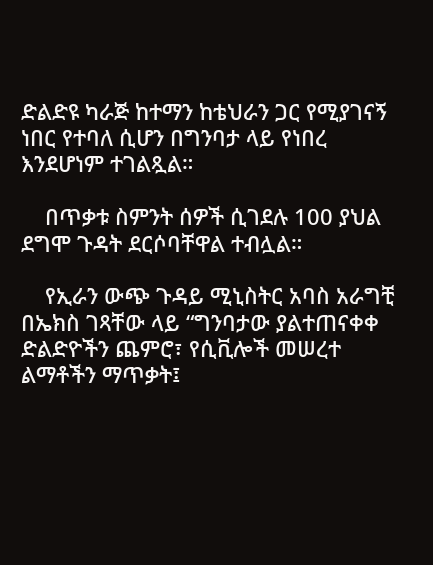ድልድዩ ካራጅ ከተማን ከቴህራን ጋር የሚያገናኝ ነበር የተባለ ሲሆን በግንባታ ላይ የነበረ እንደሆነም ተገልጿል።

    በጥቃቱ ስምንት ሰዎች ሲገደሉ 100 ያህል ደግሞ ጉዳት ደርሶባቸዋል ተብሏል።

    የኢራን ውጭ ጉዳይ ሚኒስትር አባስ አራግቺ በኤክስ ገጻቸው ላይ “ግንባታው ያልተጠናቀቀ ድልድዮችን ጨምሮ፣ የሲቪሎች መሠረተ ልማቶችን ማጥቃት፤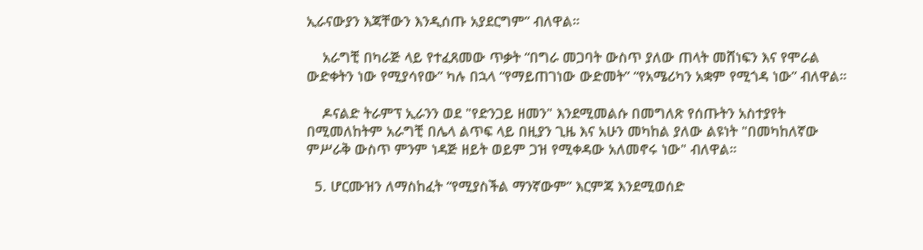ኢራናውያን እጃቸውን እንዲሰጡ አያደርግም” ብለዋል።

    አራግቺ በካራጅ ላይ የተፈጸመው ጥቃት “በግራ መጋባት ውስጥ ያለው ጠላት መሸነፍን እና የሞራል ውድቀትን ነው የሚያሳየው” ካሉ በኋላ “የማይጠገነው ውድመት” “የአሜሪካን አቋም የሚጎዳ ነው” ብለዋል።

    ዶናልድ ትራምፕ ኢራንን ወደ "የድንጋይ ዘመን" እንደሚመልሱ በመግለጽ የሰጡትን አስተያየት በሚመለከትም አራግቺ በሌላ ልጥፍ ላይ በዚያን ጊዜ እና አሁን መካከል ያለው ልዩነት "በመካከለኛው ምሥራቅ ውስጥ ምንም ነዳጅ ዘይት ወይም ጋዝ የሚቀዳው አለመኖሩ ነው" ብለዋል።

  5. ሆርሙዝን ለማስከፈት “የሚያስችል ማንኛውም” እርምጃ እንደሚወሰድ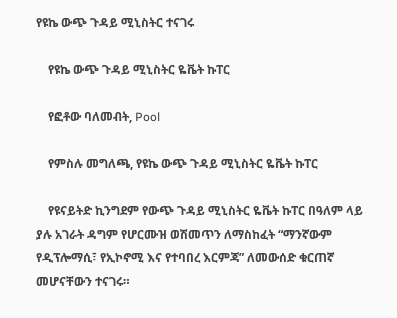የዩኬ ውጭ ጉዳይ ሚኒስትር ተናገሩ

    የዩኬ ውጭ ጉዳይ ሚኒስትር ዬቬት ኩፐር

    የፎቶው ባለመብት, Pool

    የምስሉ መግለጫ, የዩኬ ውጭ ጉዳይ ሚኒስትር ዬቬት ኩፐር

    የዩናይትድ ኪንግደም የውጭ ጉዳይ ሚኒስትር ዬቬት ኩፐር በዓለም ላይ ያሉ አገራት ዳግም የሆርሙዝ ወሽመጥን ለማስከፈት “ማንኛውም የዲፕሎማሲ፣ የኢኮኖሚ እና የተባበረ እርምጃ” ለመውሰድ ቁርጠኛ መሆናቸውን ተናገሩ።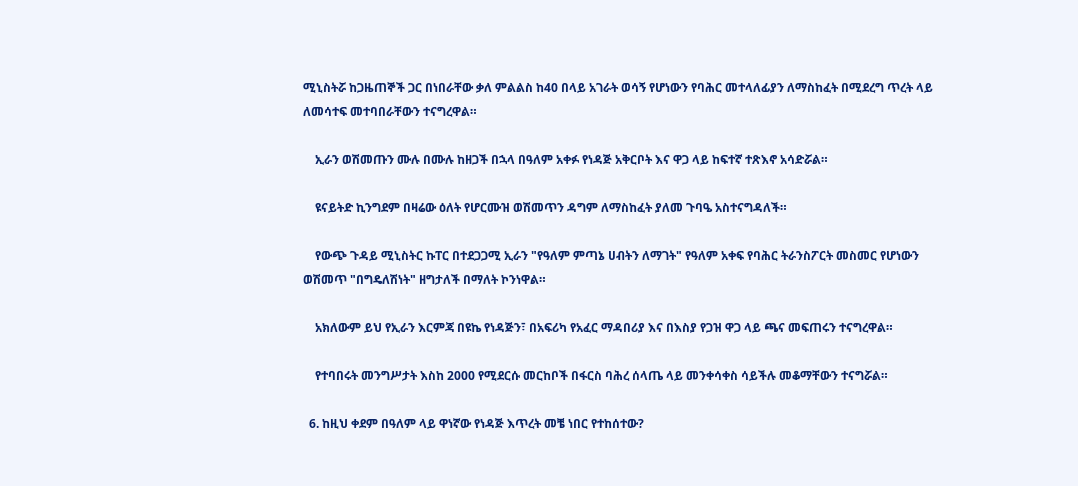ሚኒስትሯ ከጋዜጠኞች ጋር በነበራቸው ቃለ ምልልስ ከ40 በላይ አገራት ወሳኝ የሆነውን የባሕር መተላለፊያን ለማስከፈት በሚደረግ ጥረት ላይ ለመሳተፍ መተባበራቸውን ተናግረዋል።

    ኢራን ወሽመጡን ሙሉ በሙሉ ከዘጋች በኋላ በዓለም አቀፉ የነዳጅ አቅርቦት እና ዋጋ ላይ ከፍተኛ ተጽእኖ አሳድሯል።

    ዩናይትድ ኪንግደም በዛሬው ዕለት የሆርሙዝ ወሽመጥን ዳግም ለማስከፈት ያለመ ጉባዔ አስተናግዳለች።

    የውጭ ጉዳይ ሚኒስትር ኩፐር በተደጋጋሚ ኢራን "የዓለም ምጣኔ ሀብትን ለማገት" የዓለም አቀፍ የባሕር ትራንስፖርት መስመር የሆነውን ወሽመጥ "በግዴለሽነት" ዘግታለች በማለት ኮንነዋል።

    አክለውም ይህ የኢራን እርምጃ በዩኬ የነዳጅን፣ በአፍሪካ የአፈር ማዳበሪያ እና በእስያ የጋዝ ዋጋ ላይ ጫና መፍጠሩን ተናግረዋል።

    የተባበሩት መንግሥታት እስከ 2000 የሚደርሱ መርከቦች በፋርስ ባሕረ ሰላጤ ላይ መንቀሳቀስ ሳይችሉ መቆማቸውን ተናግሯል።

  6. ከዚህ ቀደም በዓለም ላይ ዋነኛው የነዳጅ እጥረት መቼ ነበር የተከሰተው?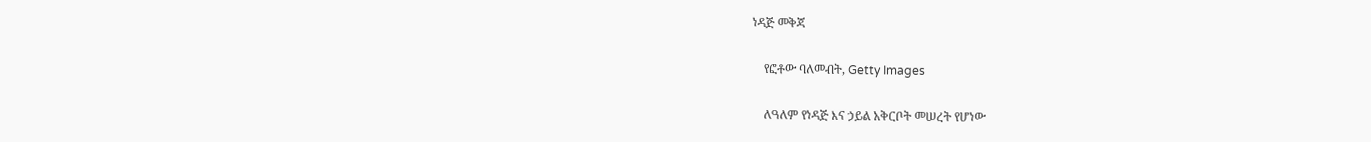ነዳጅ መቅጃ

    የፎቶው ባለመብት, Getty Images

    ለዓለም የነዳጅ እና ኃይል አቅርቦት መሠረት የሆነው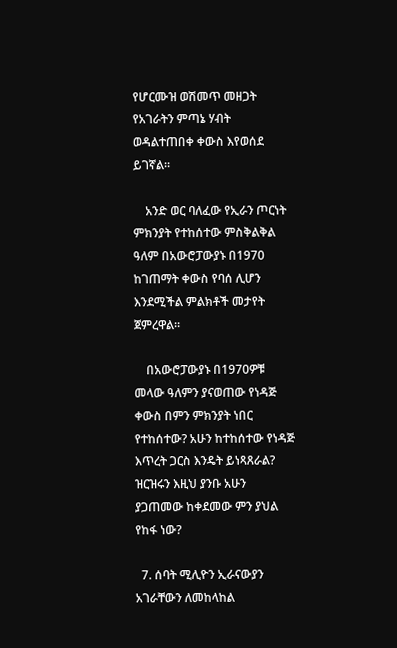የሆርሙዝ ወሽመጥ መዘጋት የአገራትን ምጣኔ ሃብት ወዳልተጠበቀ ቀውስ እየወሰደ ይገኛል።

    አንድ ወር ባለፈው የኢራን ጦርነት ምክንያት የተከሰተው ምስቅልቅል ዓለም በአውሮፓውያኑ በ1970 ከገጠማት ቀውስ የባሰ ሊሆን እንደሚችል ምልክቶች መታየት ጀምረዋል።

    በአውሮፓውያኑ በ1970ዎቹ መላው ዓለምን ያናወጠው የነዳጅ ቀውስ በምን ምክንያት ነበር የተከሰተው? አሁን ከተከሰተው የነዳጅ እጥረት ጋርስ እንዴት ይነጻጸራል? ዝርዝሩን እዚህ ያንቡ አሁን ያጋጠመው ከቀደመው ምን ያህል የከፋ ነው?

  7. ሰባት ሚሊዮን ኢራናውያን አገራቸውን ለመከላከል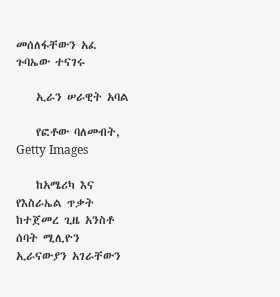መሰለፋቸውን አፈ ጉባኤው ተናገሩ

    ኢራን ሠራዊት አባል

    የፎቶው ባለመብት, Getty Images

    ከአሜሪካ እና የእስራኤል ጥቃት ከተጀመረ ጊዜ አንስቶ ሰባት ሚሊዮን ኢራናውያን አገራቸውን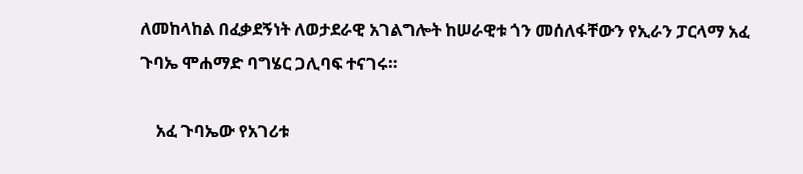ለመከላከል በፈቃደኝነት ለወታደራዊ አገልግሎት ከሠራዊቱ ጎን መሰለፋቸውን የኢራን ፓርላማ አፈ ጉባኤ ሞሐማድ ባግሄር ጋሊባፍ ተናገሩ።

    አፈ ጉባኤው የአገሪቱ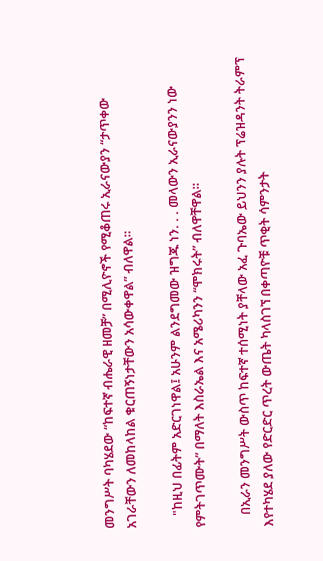መንግሥት ባካሄደው “ከፍተኛ ብሔራዊ ዘመቻ” በሚሊዮኖች የሚቆጠሩ ኢራናውያን “ታጥቀው አገራቸውን ለመከላከል ቁርጠኝነታቸውን አሳውቀዋል” ብለዋል።

    "ከዚህ በፊትም አድርገነዋል፤ አሁንም ልንደግመው ዝግጁ ነን. . . መላውን ኢራናውያንን ነው የምትገጥሙት” በማለት እስራኤል እና አሜሪካንን “ሞክሩት” ብለዋቸዋል።

    በኢራን መንግሥት ውስጥ ከፍተኛ ተሰሚነት ያቸላው አፈ ጉባኤው ይህንን ያሉት ፕሬዝዳንት ትራምፕ እየተካሄደ ያለው የድርድር ጥረት ውጤት ካላስገኘ በቀጣዮቹ ጥቂት ሳምንታት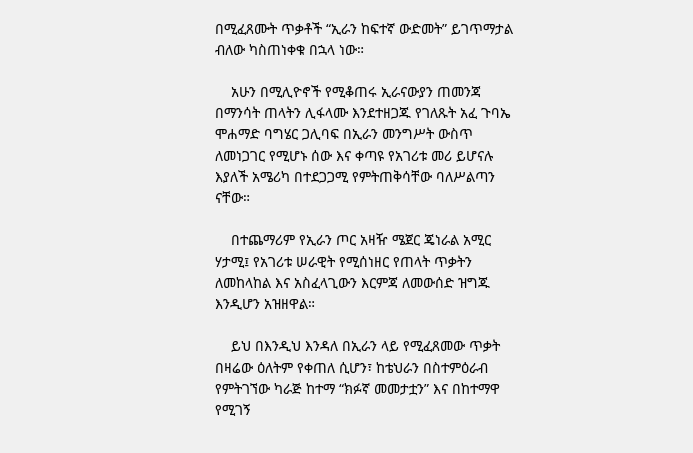በሚፈጸሙት ጥቃቶች “ኢራን ከፍተኛ ውድመት” ይገጥማታል ብለው ካስጠነቀቁ በኋላ ነው።

    አሁን በሚሊዮኖች የሚቆጠሩ ኢራናውያን ጠመንጃ በማንሳት ጠላትን ሊፋላሙ እንደተዘጋጁ የገለጹት አፈ ጉባኤ ሞሐማድ ባግሄር ጋሊባፍ በኢራን መንግሥት ውስጥ ለመነጋገር የሚሆኑ ሰው እና ቀጣዩ የአገሪቱ መሪ ይሆናሉ እያለች አሜሪካ በተደጋጋሚ የምትጠቅሳቸው ባለሥልጣን ናቸው።

    በተጨማሪም የኢራን ጦር አዛዥ ሜጀር ጄነራል አሚር ሃታሚ፤ የአገሪቱ ሠራዊት የሚሰነዘር የጠላት ጥቃትን ለመከላከል እና አስፈላጊውን እርምጃ ለመውሰድ ዝግጁ እንዲሆን አዝዘዋል።

    ይህ በእንዲህ እንዳለ በኢራን ላይ የሚፈጸመው ጥቃት በዛሬው ዕለትም የቀጠለ ሲሆን፣ ከቴህራን በስተምዕራብ የምትገኘው ካራጅ ከተማ “ክፉኛ መመታቷን” እና በከተማዋ የሚገኝ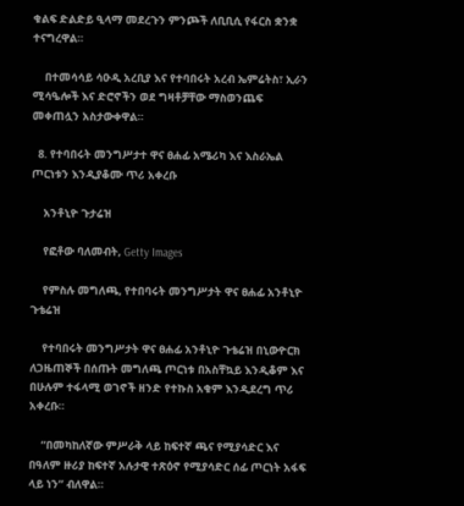ቁልፍ ድልድይ ዒላማ መደረጉን ምንጮች ለቢቢሲ የፋርስ ቋንቋ ተናግረዋል።

    በተመሳሳይ ሳዑዲ አረቢያ እና የተባበሩት አረብ ኤምሬትስ፣ ኢራን ሚሳዔሎች እና ድሮኖችን ወደ ግዛቶቻቸው ማስወንጨፍ መቀጠሏን አስታውቀዋል።

  8. የተባበሩት መንግሥታተ ዋና ፀሐፊ አሜሪካ እና እስራኤል ጦርነቱን እንዲያቆሙ ጥሪ አቀረቡ

    አንቶኒዮ ጉታሬዝ

    የፎቶው ባለመብት, Getty Images

    የምስሉ መግለጫ, የተበባሩት መንግሥታት ዋና ፀሐፊ አንቶኒዮ ጉቴሬዝ

    የተባበሩት መንግሥታት ዋና ፀሐፊ አንቶኒዮ ጉቴሬዝ በኒውዮርክ ለጋዜጠኞች በሰጡት መግለጫ ጦርነቱ በአስቸኳይ እንዲቆም እና በሁሉም ተፋላሚ ወገኖች ዘንድ የተኩስ አቁም እንዲደረግ ጥሪ አቀረቡ።

    “በመካከለኛው ምሥራቅ ላይ ከፍተኛ ጫና የሚያሳድር እና በዓለም ዙሪያ ከፍተኛ አሉታዊ ተጽዕኖ የሚያሳድር ሰፊ ጦርነት አፋፍ ላይ ነን” ብለዋል።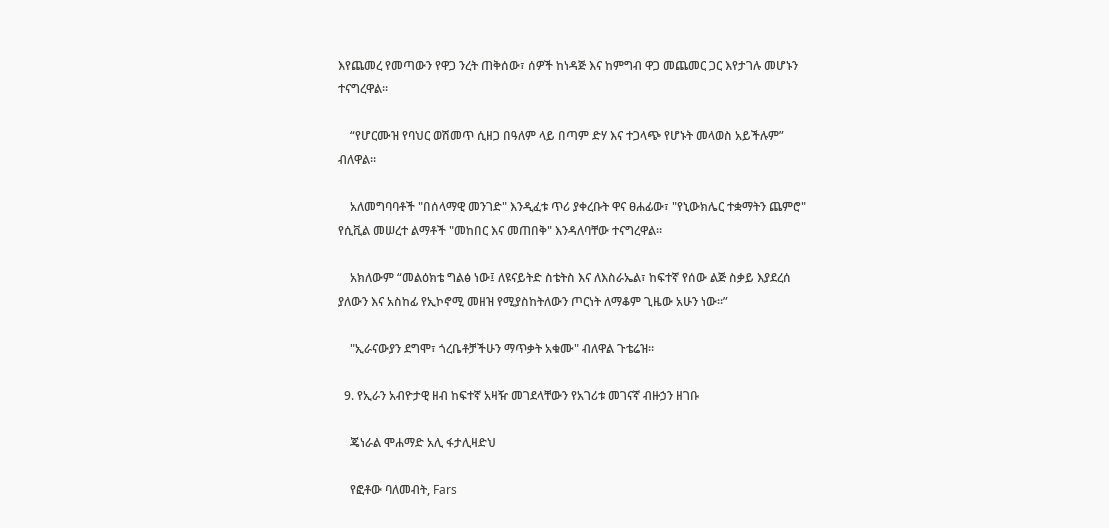እየጨመረ የመጣውን የዋጋ ንረት ጠቅሰው፣ ሰዎች ከነዳጅ እና ከምግብ ዋጋ መጨመር ጋር እየታገሉ መሆኑን ተናግረዋል።

    “የሆርሙዝ የባህር ወሽመጥ ሲዘጋ በዓለም ላይ በጣም ድሃ እና ተጋላጭ የሆኑት መላወስ አይችሉም” ብለዋል።

    አለመግባባቶች "በሰላማዊ መንገድ" እንዲፈቱ ጥሪ ያቀረቡት ዋና ፀሐፊው፣ "የኒውክሌር ተቋማትን ጨምሮ" የሲቪል መሠረተ ልማቶች "መከበር እና መጠበቅ" እንዳለባቸው ተናግረዋል።

    አክለውም “መልዕክቴ ግልፅ ነው፤ ለዩናይትድ ስቴትስ እና ለእስራኤል፣ ከፍተኛ የሰው ልጅ ስቃይ እያደረሰ ያለውን እና አስከፊ የኢኮኖሚ መዘዝ የሚያስከትለውን ጦርነት ለማቆም ጊዜው አሁን ነው።”

    "ኢራናውያን ደግሞ፣ ጎረቤቶቻችሁን ማጥቃት አቁሙ" ብለዋል ጉቴሬዝ።

  9. የኢራን አብዮታዊ ዘብ ከፍተኛ አዛዥ መገደላቸውን የአገሪቱ መገናኛ ብዙኃን ዘገቡ

    ጄነራል ሞሐማድ አሊ ፋታሊዛድህ

    የፎቶው ባለመብት, Fars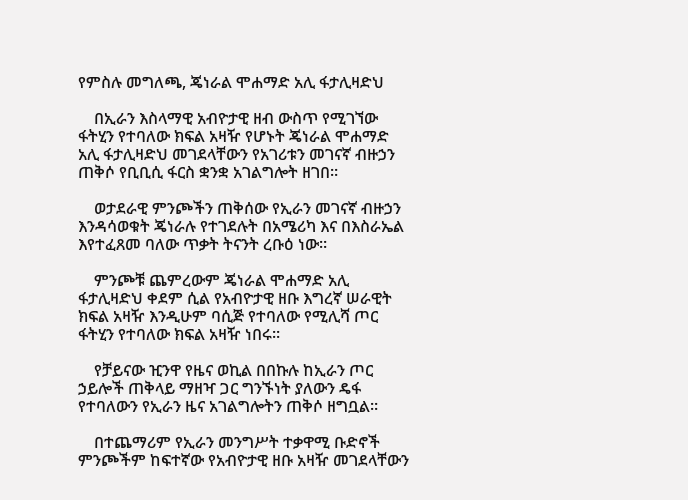የምስሉ መግለጫ, ጄነራል ሞሐማድ አሊ ፋታሊዛድህ

    በኢራን እስላማዊ አብዮታዊ ዘብ ውስጥ የሚገኘው ፋትሂን የተባለው ክፍል አዛዥ የሆኑት ጄነራል ሞሐማድ አሊ ፋታሊዛድህ መገደላቸውን የአገሪቱን መገናኛ ብዙኃን ጠቅሶ የቢቢሲ ፋርስ ቋንቋ አገልግሎት ዘገበ።

    ወታደራዊ ምንጮችን ጠቅሰው የኢራን መገናኛ ብዙኃን እንዳሳወቁት ጄነራሉ የተገደሉት በአሜሪካ እና በእስራኤል እየተፈጸመ ባለው ጥቃት ትናንት ረቡዕ ነው።

    ምንጮቹ ጨምረውም ጄነራል ሞሐማድ አሊ ፋታሊዛድህ ቀደም ሲል የአብዮታዊ ዘቡ እግረኛ ሠራዊት ክፍል አዛዥ እንዲሁም ባሲጅ የተባለው የሚሊሻ ጦር ፋትሂን የተባለው ክፍል አዛዥ ነበሩ።

    የቻይናው ዢንዋ የዜና ወኪል በበኩሉ ከኢራን ጦር ኃይሎች ጠቅላይ ማዘዣ ጋር ግንኙነት ያለውን ዴፋ የተባለውን የኢራን ዜና አገልግሎትን ጠቅሶ ዘግቧል።

    በተጨማሪም የኢራን መንግሥት ተቃዋሚ ቡድኖች ምንጮችም ከፍተኛው የአብዮታዊ ዘቡ አዛዥ መገደላቸውን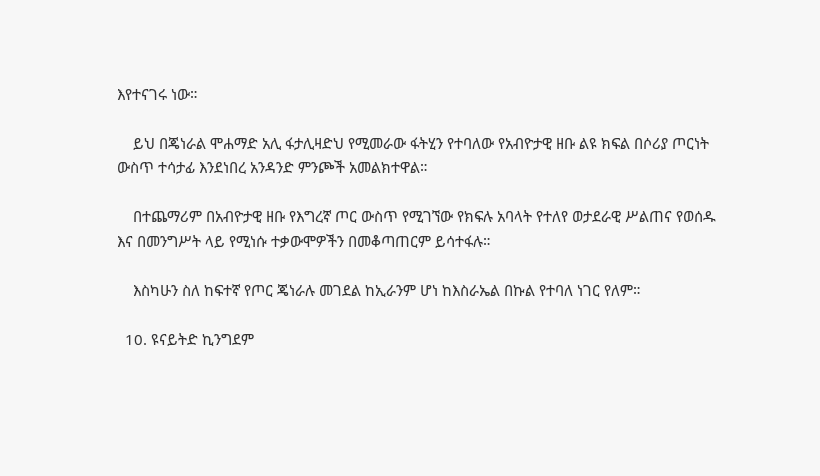እየተናገሩ ነው።

    ይህ በጄነራል ሞሐማድ አሊ ፋታሊዛድህ የሚመራው ፋትሂን የተባለው የአብዮታዊ ዘቡ ልዩ ክፍል በሶሪያ ጦርነት ውስጥ ተሳታፊ እንደነበረ አንዳንድ ምንጮች አመልክተዋል።

    በተጨማሪም በአብዮታዊ ዘቡ የእግረኛ ጦር ውስጥ የሚገኘው የክፍሉ አባላት የተለየ ወታደራዊ ሥልጠና የወሰዱ እና በመንግሥት ላይ የሚነሱ ተቃውሞዎችን በመቆጣጠርም ይሳተፋሉ።

    እስካሁን ስለ ከፍተኛ የጦር ጄነራሉ መገደል ከኢራንም ሆነ ከእስራኤል በኩል የተባለ ነገር የለም።

  10. ዩናይትድ ኪንግደም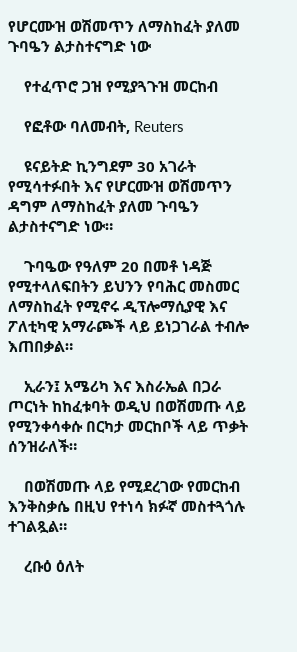የሆርሙዝ ወሽመጥን ለማስከፈት ያለመ ጉባዔን ልታስተናግድ ነው

    የተፈጥሮ ጋዝ የሚያጓጉዝ መርከብ

    የፎቶው ባለመብት, Reuters

    ዩናይትድ ኪንግደም 30 አገራት የሚሳተፉበት እና የሆርሙዝ ወሽመጥን ዳግም ለማስከፈት ያለመ ጉባዔን ልታስተናግድ ነው።

    ጉባዔው የዓለም 20 በመቶ ነዳጅ የሚተላለፍበትን ይህንን የባሕር መስመር ለማስከፈት የሚኖሩ ዲፕሎማሲያዊ እና ፖለቲካዊ አማራጮች ላይ ይነጋገራል ተብሎ እጠበቃል።

    ኢራን፤ አሜሪካ እና እስራኤል በጋራ ጦርነት ከከፈቱባት ወዲህ በወሽመጡ ላይ የሚንቀሳቀሱ በርካታ መርከቦች ላይ ጥቃት ሰንዝራለች።

    በወሽመጡ ላይ የሚደረገው የመርከብ እንቅስቃሴ በዚህ የተነሳ ክፉኛ መስተጓጎሉ ተገልጿል።

    ረቡዕ ዕለት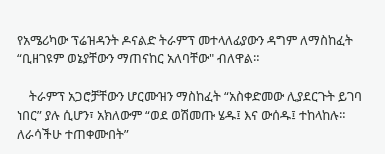የአሜሪካው ፕሬዝዳንት ዶናልድ ትራምፕ መተላለፊያውን ዳግም ለማስከፈት “ቢዘገዩም ወኔያቸውን ማጠናከር አለባቸው" ብለዋል።

    ትራምፕ አጋሮቻቸውን ሆርሙዝን ማስከፈት “አስቀድመው ሊያደርጉት ይገባ ነበር” ያሉ ሲሆን፣ አክለውም “ወደ ወሽመጡ ሄዱ፤ እና ውሰዱ፤ ተከላከሉ። ለራሳችሁ ተጠቀሙበት”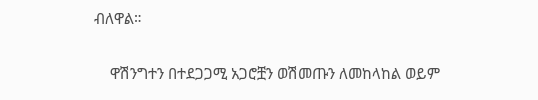ብለዋል።

    ዋሽንግተን በተደጋጋሚ አጋሮቿን ወሽመጡን ለመከላከል ወይም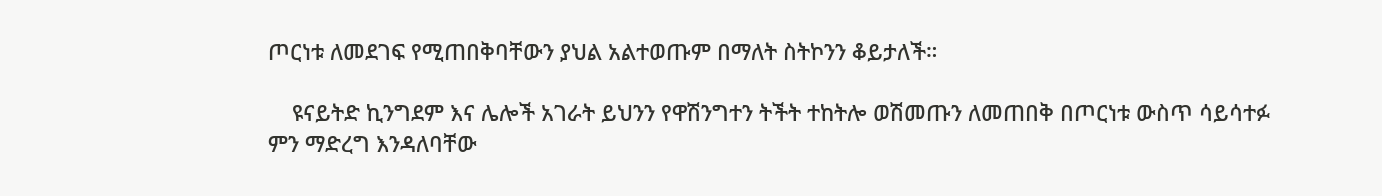ጦርነቱ ለመደገፍ የሚጠበቅባቸውን ያህል አልተወጡም በማለት ስትኮንን ቆይታለች።

    ዩናይትድ ኪንግደም እና ሌሎች አገራት ይህንን የዋሽንግተን ትችት ተከትሎ ወሽመጡን ለመጠበቅ በጦርነቱ ውስጥ ሳይሳተፉ ምን ማድረግ እንዳለባቸው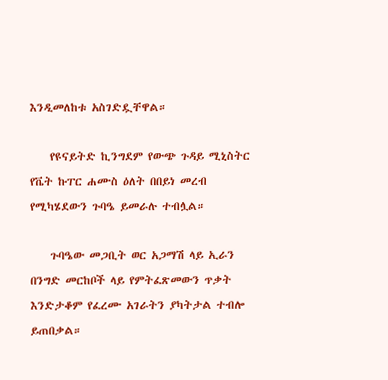እንዲመለከቱ አስገድዷቸዋል።

    የዩናይትድ ኪንግደም የውጭ ጉዳይ ሚኒስትር የቬት ኩፐር ሐሙስ ዕለት በበይነ መረብ የሚካሄደውን ጉባዔ ይመራሉ ተብሏል።

    ጉባዔው መጋቢት ወር አጋማሽ ላይ ኢራን በንግድ መርከቦች ላይ የምትፈጽመውን ጥቃት እንድታቆም የፈረሙ አገራትን ያካትታል ተብሎ ይጠበቃል።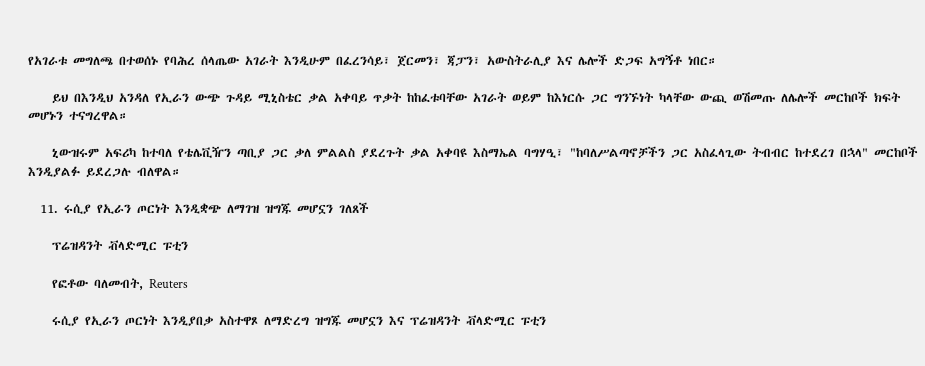የአገራቱ መግለጫ በተወሰኑ የባሕረ ሰላጤው አገራት እንዲሁም በፈረንሳይ፣ ጀርመን፣ ጃፓን፣ አውስትራሊያ እና ሌሎች ድጋፍ አግኝቶ ነበር።

    ይህ በእንዲህ አንዳለ የኢራን ውጭ ጉዳይ ሚኒስቴር ቃል አቀባይ ጥቃት ከከፈቱባቸው አገራት ወይም ከእነርሱ ጋር ግንኙነት ካላቸው ውጪ ወሽመጡ ለሌሎች መርከቦች ክፍት መሆኑን ተናግረዋል።

    ኒውዝሩም አፍሪካ ከተባለ የቴሌቪዥን ጣቢያ ጋር ቃለ ምልልስ ያደረጉት ቃል አቀባዩ እስማኤል ባግሃዒ፣ "ከባለሥልጣኖቻችን ጋር አስፈላጊው ትብብር ከተደረገ በኋላ" መርከቦች እንዲያልፉ ይደረጋሉ ብለዋል።

  11. ሩሲያ የኢራን ጦርነት እንዲቋጭ ለማገዝ ዝግጁ መሆኗን ገለጸች

    ፕሬዝዳንት ቭላድሚር ፑቲን

    የፎቶው ባለመብት, Reuters

    ሩሲያ የኢራን ጦርነት እንዲያበቃ አስተዋጾ ለማድረግ ዝግጁ መሆኗን እና ፕሬዝዳንት ቭላድሚር ፑቲን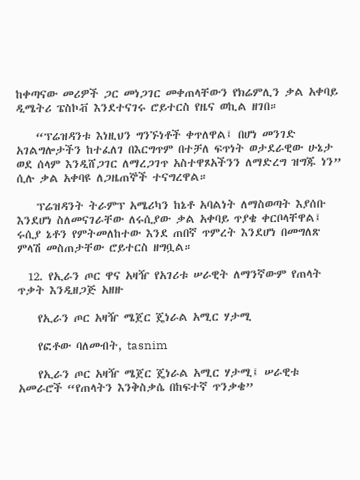ከቀጣናው መሪዎች ጋር መነጋገር መቀጠላቸውን የክሬምሊን ቃል አቀባይ ዲሜትሪ ፔስኮቭ እንደተናገሩ ሮይተርስ የዜና ወኪል ዘገበ።

    “ፕሬዝዳንቱ እነዚህን ግንኙነቶች ቀጥለዋል፤ በሆነ መንገድ አገልግሎታችን ከተፈለገ በእርግጥም በተቻለ ፍጥነት ወታደራዊው ሁኔታ ወደ ሰላም እንዲሸጋገር ለማረጋገጥ አስተዋጾአችንን ለማድረግ ዝግጁ ነን” ሲሉ ቃል አቀባዩ ለጋዜጠኞች ተናግረዋል።

    ፕሬዝዳንት ትራምፕ አሜሪካን ከኔቶ አባልነት ለማስወጣት እያሰቡ እንደሆነ ስለመናገራቸው ለሩሲያው ቃል አቀባይ ጥያቄ ቀርቦላቸዋል፤ ሩሲያ ኔቶን የምትመለከተው እንደ ጠበኛ ጥምረት እንደሆነ በመግለጽ ምላሽ መስጠታቸው ሮይተርስ ዘግቧል።

  12. የኢራን ጦር ዋና አዛዥ የአገሪቱ ሠራዊት ለማንኛውም የጠላት ጥቃት እንዲዘጋጅ አዘዙ

    የኢራን ጦር አዛዥ ሜጀር ጄነራል አሚር ሃታሚ

    የፎቶው ባለመብት, tasnim

    የኢራን ጦር አዛዥ ሜጀር ጄነራል አሚር ሃታሚ፤ ሠራዊቱ አመራሮች “የጠላትን እንቅስቃሴ በከፍተኛ ጥንቃቄ”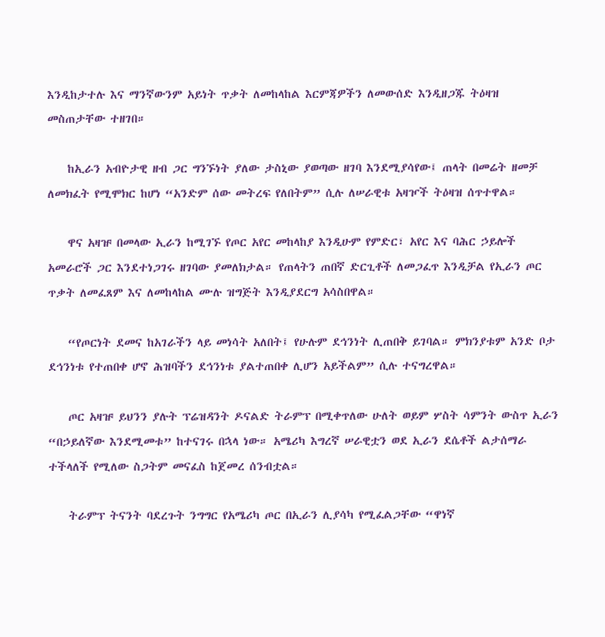እንዲከታተሉ እና ማንኛውንም አይነት ጥቃት ለመከላከል እርምጃዎችን ለመውሰድ እንዲዘጋጁ ትዕዛዝ መስጠታቸው ተዘገበ።

    ከኢራን አብዮታዊ ዘብ ጋር ግንኙነት ያለው ታስኒው ያወጣው ዘገባ እንደሚያሳየው፤ ጠላት በመሬት ዘመቻ ለመክፈት የሚሞክር ከሆነ “አንድም ሰው መትረፍ የለበትም” ሲሉ ለሠራዊቱ አዛዦች ትዕዛዝ ሰጥተዋል።

    ዋና አዛዡ በመላው ኢራን ከሚገኙ የጦር አየር መከላከያ እንዲሁም የምድር፣ አየር እና ባሕር ኃይሎች አመራሮች ጋር እንደተነጋገሩ ዘገባው ያመለክታል። የጠላትን ጠበኛ ድርጊቶች ለመጋፈጥ እንዲቻል የኢራን ጦር ጥቃት ለመፈጸም እና ለመከላከል ሙሉ ዝግጅት እንዲያደርግ አሳስበዋል።

    “የጦርነት ደመና ከአገራችን ላይ መነሳት አለበት፤ የሁሉም ደኅንነት ሊጠበቅ ይገባል። ምክንያቱም አንድ ቦታ ደኅንነቱ የተጠበቀ ሆኖ ሕዝባችን ደኅንነቱ ያልተጠበቀ ሊሆን አይችልም” ሲሉ ተናግረዋል።

    ጦር አዛዡ ይህንን ያሉት ፕሬዝዳንት ዶናልድ ትራምፕ በሚቀጥለው ሁለት ወይም ሦስት ሳምንት ውስጥ ኢራን “በኃይለኛው እንደሚመቱ” ከተናገሩ በኋላ ነው። አሜሪካ እግረኛ ሠራዊቷን ወደ ኢራን ደሴቶች ልታሰማራ ተችላለች የሚለው ስጋትም መናፈስ ከጀመረ ሰንብቷል።

    ትራምፕ ትናንት ባደረጉት ንግግር የአሜሪካ ጦር በኢራን ሊያሳካ የሚፈልጋቸው “ዋነኛ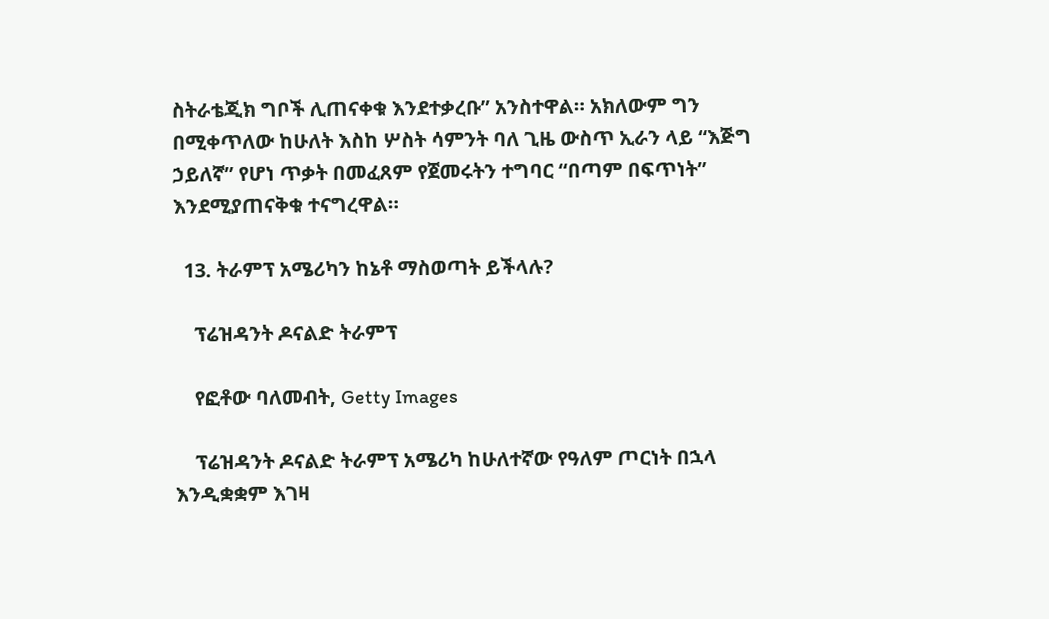ስትራቴጂክ ግቦች ሊጠናቀቁ እንደተቃረቡ” አንስተዋል። አክለውም ግን በሚቀጥለው ከሁለት እስከ ሦስት ሳምንት ባለ ጊዜ ውስጥ ኢራን ላይ “እጅግ ኃይለኛ” የሆነ ጥቃት በመፈጸም የጀመሩትን ተግባር “በጣም በፍጥነት” እንደሚያጠናቅቁ ተናግረዋል።

  13. ትራምፕ አሜሪካን ከኔቶ ማስወጣት ይችላሉ?

    ፕሬዝዳንት ዶናልድ ትራምፕ

    የፎቶው ባለመብት, Getty Images

    ፕሬዝዳንት ዶናልድ ትራምፕ አሜሪካ ከሁለተኛው የዓለም ጦርነት በኋላ እንዲቋቋም እገዛ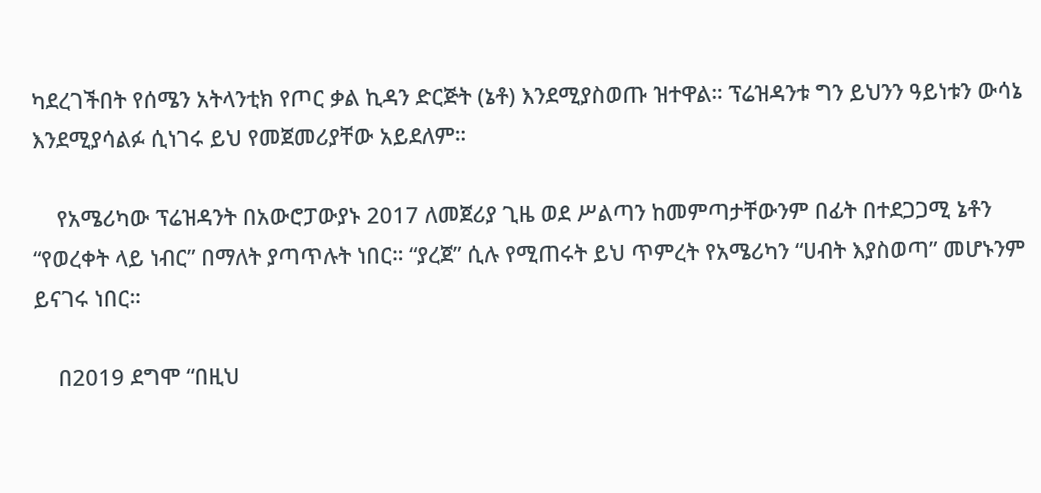ካደረገችበት የሰሜን አትላንቲክ የጦር ቃል ኪዳን ድርጅት (ኔቶ) እንደሚያስወጡ ዝተዋል። ፕሬዝዳንቱ ግን ይህንን ዓይነቱን ውሳኔ እንደሚያሳልፉ ሲነገሩ ይህ የመጀመሪያቸው አይደለም።

    የአሜሪካው ፕሬዝዳንት በአውሮፓውያኑ 2017 ለመጀሪያ ጊዜ ወደ ሥልጣን ከመምጣታቸውንም በፊት በተደጋጋሚ ኔቶን “የወረቀት ላይ ነብር” በማለት ያጣጥሉት ነበር። “ያረጀ” ሲሉ የሚጠሩት ይህ ጥምረት የአሜሪካን “ሀብት እያስወጣ” መሆኑንም ይናገሩ ነበር።

    በ2019 ደግሞ “በዚህ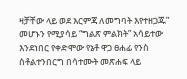ዛቻቸው ላይ ወደ እርምጃ ለመግባት እየተዘጋጁ” መሆኑን የሚያሳይ “ግልጽ ምልክት” አሳይተው እንደነበር የቀድሞው የኔቶ ዋጋ ፀሐፊ የንስ ስቶልተንበርግ በሳተሙት መጽሐፍ ላይ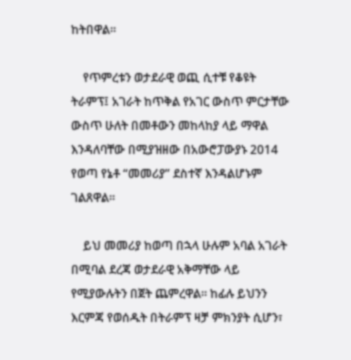ከትበዋል።

    የጥምረቱን ወታደራዊ ወጪ ሲተቹ የቆዩት ትራምፕ፤ አገራት ከጥቅል የአገር ውስጥ ምርታቸው ውስጥ ሁለት በመቶውን መከላከያ ላይ ማዋል እንዳለባቸው በሚያዝዘው በአውሮፓውያኑ 2014 የወጣ የኔቶ “መመሪያ” ደስተኛ እንዳልሆኑም ገልጸዋል።

    ይህ መመሪያ ከወጣ በኋላ ሁሉም አባል አገራት በሚባል ደረጃ ወታደራዊ አቅማቸው ላይ የሚያውሉትን በጀት ጨምረዋል። ከፊሉ ይህንን እርምጃ የወሰዱት በትራምፕ ዛቻ ምክንያት ሲሆን፣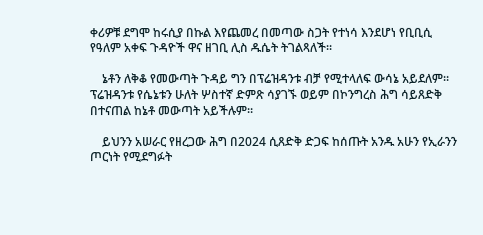ቀሪዎቹ ደግሞ ከሩሲያ በኩል እየጨመረ በመጣው ስጋት የተነሳ እንደሆነ የቢቢሲ የዓለም አቀፍ ጉዳዮች ዋና ዘገቢ ሊስ ዱሴት ትገልጻለች።

    ኔቶን ለቅቆ የመውጣት ጉዳይ ግን በፕሬዝዳንቱ ብቻ የሚተላለፍ ውሳኔ አይደለም። ፕሬዝዳንቱ የሴኔቱን ሁለት ሦስተኛ ድምጽ ሳያገኙ ወይም በኮንግረስ ሕግ ሳይጸድቅ በተናጠል ከኔቶ መውጣት አይችሉም።

    ይህንን አሠራር የዘረጋው ሕግ በ2024 ሲጸድቅ ድጋፍ ከሰጡት አንዱ አሁን የኢራንን ጦርነት የሚደግፉት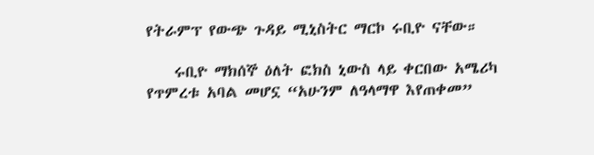የትራምፕ የውጭ ጉዳይ ሚኒስትር ማርኮ ሩቢዮ ናቸው።

    ሩቢዮ ማክሰኞ ዕለት ፎክስ ኒውስ ላይ ቀርበው አሜሪካ የጥምረቱ አባል መሆኗ “አሁንም ለዓላማዋ እየጠቀመ”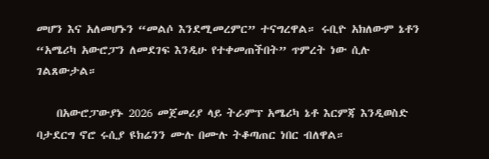መሆን እና አለመሆኑን “መልሶ እንደሚመረምር” ተናግረዋል። ሩቢዮ አክለውም ኔቶን “አሜሪካ አውሮፓን ለመደገፍ እንዲሁ የተቀመጠችበት” ጥምረት ነው ሲሉ ገልጸውታል።

    በአውሮፓውያኑ 2026 መጀመሪያ ላይ ትራምፕ አሜሪካ ኔቶ እርምጃ እንዲወስድ ባታደርግ ኖሮ ሩሲያ ዩክሬንን ሙሉ በሙሉ ትቆጣጠር ነበር ብለዋል።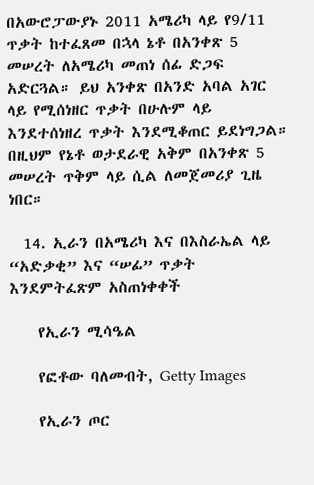በአውሮፓውያኑ 2011 አሜሪካ ላይ የ9/11 ጥቃት ከተፈጸመ በኋላ ኔቶ በአንቀጽ 5 መሠረት ለአሜሪካ መጠነ ሰፊ ድጋፍ አድርጓል። ይህ አንቀጽ በአንድ አባል አገር ላይ የሚሰነዘር ጥቃት በሁሉም ላይ እንደተሰነዘረ ጥቃት እንደሚቆጠር ይደነግጋል። በዚህም የኔቶ ወታደራዊ አቅም በአንቀጽ 5 መሠረት ጥቅም ላይ ሲል ለመጀመሪያ ጊዜ ነበር።

  14. ኢራን በአሜሪካ እና በእስራኤል ላይ “አድቃቂ” እና “ሠፊ” ጥቃት እንደምትፈጽም አስጠነቀቀች

    የኢራን ሚሳዔል

    የፎቶው ባለመብት, Getty Images

    የኢራን ጦር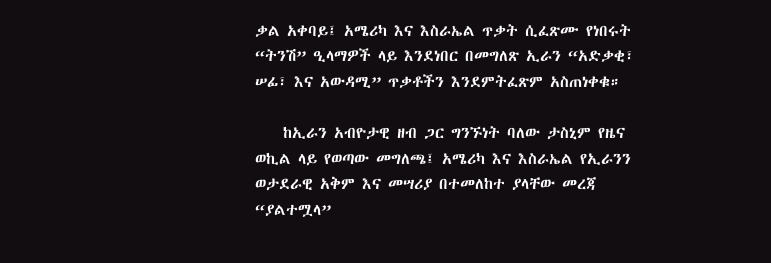ቃል አቀባይ፤ አሜሪካ እና እስራኤል ጥቃት ሲፈጽሙ የነበሩት “ትንሽ” ዒላማዎች ላይ እንደነበር በመግለጽ ኢራን “አድቃቂ፣ ሠፊ፣ እና አውዳሚ” ጥቃቶችን እንደምትፈጽም አስጠነቀቁ።

    ከኢራን አብዮታዊ ዘብ ጋር ግንኙነት ባለው ታስኒም የዜና ወኪል ላይ የወጣው መግለጫ፤ አሜሪካ እና እስራኤል የኢራንን ወታደራዊ አቅም እና መሣሪያ በተመለከተ ያላቸው መረጃ “ያልተሟላ”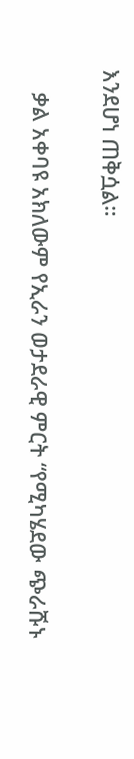እንደሆነ ጠቅሷል።

    ቃል አቀባዩ አክለውም የኢራን ወታደራዊ ምርት “የሚካሄደው ጭራሹኑ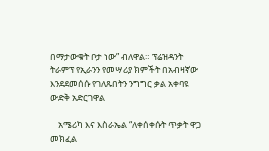በማታውቁት ቦታ ነው” ብለዋል። ፕሬዝዳንት ትራምፕ የኢራንን የመሣሪያ ክምችት በአብዛኛው እንደደመሰሱ የገለጹበትን ንግግር ቃል አቀባዩ ውድቅ አድርገዋል

    አሜሪካ እና እስራኤል “ለቀሰቀሱት ጥቃት ዋጋ መክፈል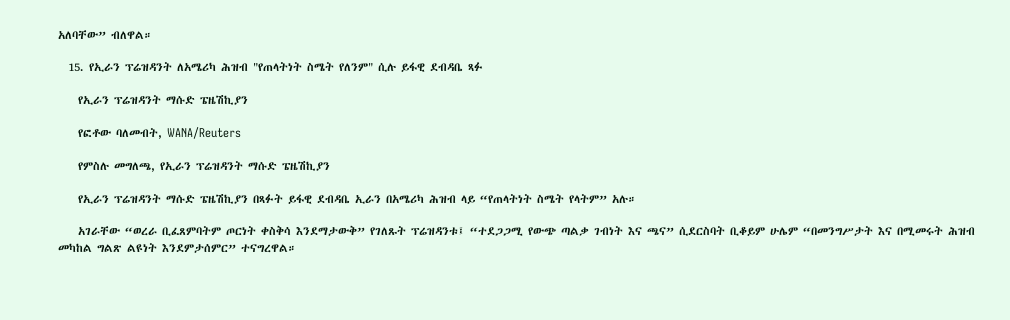አለባቸው” ብለዋል።

  15. የኢራን ፕሬዝዳንት ለአሜሪካ ሕዝብ "የጠላትነት ስሜት የለንም" ሲሉ ይፋዊ ደብዳቤ ጻፉ

    የኢራን ፕሬዝዳንት ማሱድ ፔዜሽኪያን

    የፎቶው ባለመብት, WANA/Reuters

    የምስሉ መግለጫ, የኢራን ፕሬዝዳንት ማሱድ ፔዜሽኪያን

    የኢራን ፕሬዝዳንት ማሱድ ፔዜሽኪያን በጻፉት ይፋዊ ደብዳቤ ኢራን በአሜሪካ ሕዝብ ላይ “የጠላትነት ስሜት የላትም” አሉ።

    አገራቸው “ወረራ ቢፈጸምባትም ጦርነት ቀስቅሳ እንደማታውቅ” የገለጹት ፕሬዝዳንቱ፤ “ተደጋጋሚ የውጭ ጣልቃ ገብነት እና ጫና” ሲደርስባት ቢቆይም ሁሌም “በመንግሥታት እና በሚመሩት ሕዝብ መካከል ግልጽ ልዩነት እንደምታሰምር” ተናግረዋል።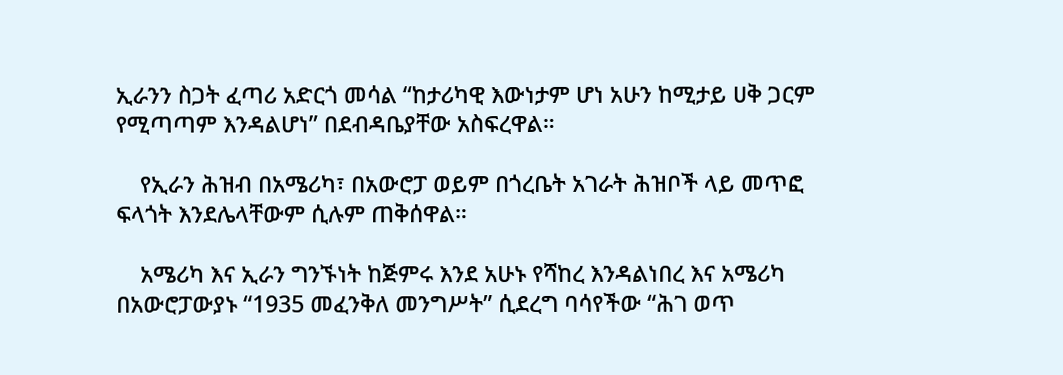ኢራንን ስጋት ፈጣሪ አድርጎ መሳል “ከታሪካዊ እውነታም ሆነ አሁን ከሚታይ ሀቅ ጋርም የሚጣጣም እንዳልሆነ” በደብዳቤያቸው አስፍረዋል።

    የኢራን ሕዝብ በአሜሪካ፣ በአውሮፓ ወይም በጎረቤት አገራት ሕዝቦች ላይ መጥፎ ፍላጎት እንደሌላቸውም ሲሉም ጠቅሰዋል።

    አሜሪካ እና ኢራን ግንኙነት ከጅምሩ እንደ አሁኑ የሻከረ እንዳልነበረ እና አሜሪካ በአውሮፓውያኑ “1935 መፈንቅለ መንግሥት” ሲደረግ ባሳየችው “ሕገ ወጥ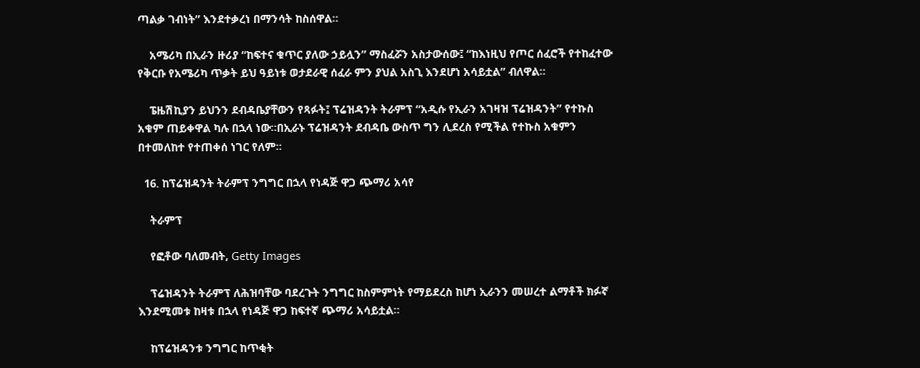ጣልቃ ገብነት” እንደተቃረነ በማንሳት ከስሰዋል።

    አሜሪካ በኢራን ዙሪያ “ከፍተና ቁጥር ያለው ኃይሏን” ማስፈሯን አስታውሰው፤ “ከእነዚህ የጦር ሰፈሮች የተከፈተው የቅርቡ የአሜሪካ ጥቃት ይህ ዓይነቱ ወታደራዊ ሰፈራ ምን ያህል አስጊ እንደሆነ አሳይቷል” ብለዋል።

    ፔዜሽኪያን ይህንን ደብዳቤያቸውን የጻፉት፤ ፕሬዝዳንት ትራምፕ “አዲሱ የኢራን አገዛዝ ፕሬዝዳንት” የተኩስ አቁም ጠይቀዋል ካሉ በኋላ ነው።በኢራኑ ፕሬዝዳንት ደብዳቤ ውስጥ ግን ሊደረስ የሚችል የተኩስ አቁምን በተመለከተ የተጠቀሰ ነገር የለም።

  16. ከፕሬዝዳንት ትራምፕ ንግግር በኋላ የነዳጅ ዋጋ ጭማሪ አሳየ

    ትራምፕ

    የፎቶው ባለመብት, Getty Images

    ፕሬዝዳንት ትራምፕ ለሕዝባቸው ባደረጉት ንግግር ከስምምነት የማይደረስ ከሆነ ኢራንን መሠረተ ልማቶች ክፉኛ እንደሚመቱ ከዛቱ በኋላ የነዳጅ ዋጋ ከፍተኛ ጭማሪ አሳይቷል።

    ከፕሬዝዳንቱ ንግግር ከጥቂት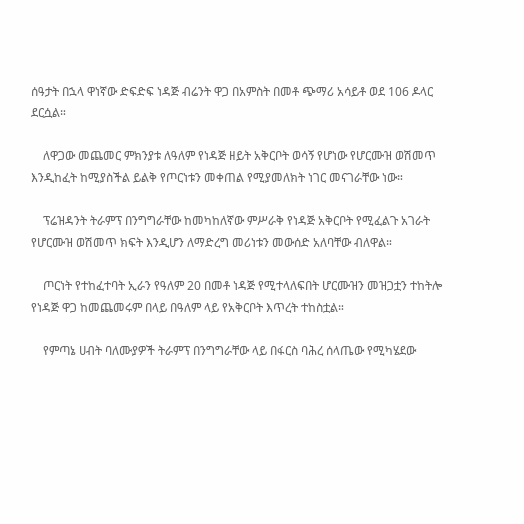ሰዓታት በኋላ ዋነኛው ድፍድፍ ነዳጅ ብሬንት ዋጋ በአምስት በመቶ ጭማሪ አሳይቶ ወደ 106 ዶላር ደርሷል።

    ለዋጋው መጨመር ምክንያቱ ለዓለም የነዳጅ ዘይት አቅርቦት ወሳኝ የሆነው የሆርሙዝ ወሽመጥ እንዲከፈት ከሚያስችል ይልቅ የጦርነቱን መቀጠል የሚያመለክት ነገር መናገራቸው ነው።

    ፕሬዝዳንት ትራምፕ በንግግራቸው ከመካከለኛው ምሥራቅ የነዳጅ አቅርቦት የሚፈልጉ አገራት የሆርሙዝ ወሽመጥ ክፍት እንዲሆን ለማድረግ መሪነቱን መውሰድ አለባቸው ብለዋል።

    ጦርነት የተከፈተባት ኢራን የዓለም 20 በመቶ ነዳጅ የሚተላለፍበት ሆርሙዝን መዝጋቷን ተከትሎ የነዳጅ ዋጋ ከመጨመሩም በላይ በዓለም ላይ የአቅርቦት እጥረት ተከስቷል።

    የምጣኔ ሀብት ባለሙያዎች ትራምፕ በንግግራቸው ላይ በፋርስ ባሕረ ሰላጤው የሚካሄደው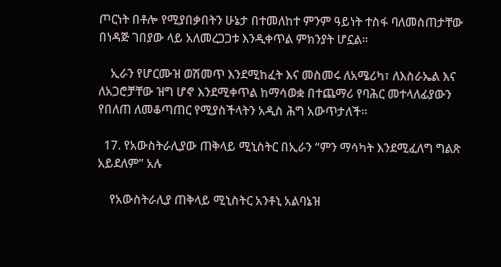ጦርነት በቶሎ የሚያበቃበትን ሁኔታ በተመለከተ ምንም ዓይነት ተስፋ ባለመስጠታቸው በነዳጅ ገበያው ላይ አለመረጋጋቱ እንዲቀጥል ምክንያት ሆኗል።

    ኢራን የሆርሙዝ ወሽመጥ እንደሚከፈት እና መስመሩ ለአሜሪካ፣ ለእስራኤል እና ለአጋሮቻቸው ዝግ ሆኖ እንደሚቀጥል ከማሳወቋ በተጨማሪ የባሕር መተላለፊያውን የበለጠ ለመቆጣጠር የሚያስችላትን አዲስ ሕግ አውጥታለች።

  17. የአውስትራሊያው ጠቅላይ ሚኒስትር በኢራን “ምን ማሳካት እንደሚፈለግ ግልጽ አይደለም” አሉ

    የአውስትራሊያ ጠቅላይ ሚኒስትር አንቶኒ አልባኔዝ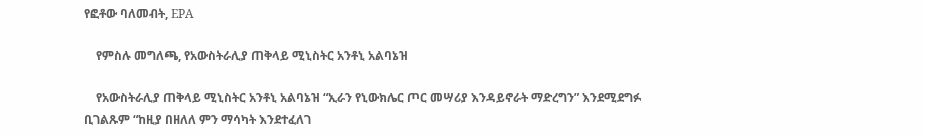የፎቶው ባለመብት, EPA

    የምስሉ መግለጫ, የአውስትራሊያ ጠቅላይ ሚኒስትር አንቶኒ አልባኔዝ

    የአውስትራሊያ ጠቅላይ ሚኒስትር አንቶኒ አልባኔዝ “ኢራን የኒውክሌር ጦር መሣሪያ እንዳይኖራት ማድረግን” እንደሚደግፉ ቢገልጹም “ከዚያ በዘለለ ምን ማሳካት እንደተፈለገ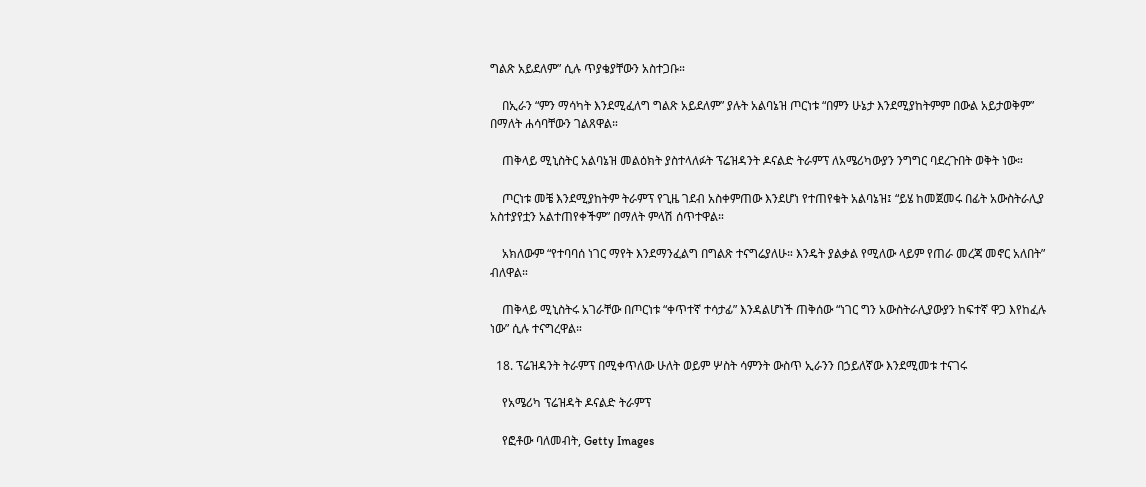ግልጽ አይደለም” ሲሉ ጥያቄያቸውን አስተጋቡ።

    በኢራን “ምን ማሳካት እንደሚፈለግ ግልጽ አይደለም” ያሉት አልባኔዝ ጦርነቱ “በምን ሁኔታ እንደሚያከትምም በውል አይታወቅም” በማለት ሐሳባቸውን ገልጸዋል።

    ጠቅላይ ሚኒስትር አልባኔዝ መልዕክት ያስተላለፉት ፕሬዝዳንት ዶናልድ ትራምፕ ለአሜሪካውያን ንግግር ባደረጉበት ወቅት ነው።

    ጦርነቱ መቼ እንደሚያከትም ትራምፕ የጊዜ ገደብ አስቀምጠው እንደሆነ የተጠየቁት አልባኔዝ፤ “ይሄ ከመጀመሩ በፊት አውስትራሊያ አስተያየቷን አልተጠየቀችም” በማለት ምላሽ ሰጥተዋል።

    አክለውም “የተባባሰ ነገር ማየት እንደማንፈልግ በግልጽ ተናግሬያለሁ። እንዴት ያልቃል የሚለው ላይም የጠራ መረጃ መኖር አለበት” ብለዋል።

    ጠቅላይ ሚኒስትሩ አገራቸው በጦርነቱ “ቀጥተኛ ተሳታፊ” እንዳልሆነች ጠቅሰው “ነገር ግን አውስትራሊያውያን ከፍተኛ ዋጋ እየከፈሉ ነው” ሲሉ ተናግረዋል።

  18. ፕሬዝዳንት ትራምፕ በሚቀጥለው ሁለት ወይም ሦስት ሳምንት ውስጥ ኢራንን በኃይለኛው እንደሚመቱ ተናገሩ

    የአሜሪካ ፕሬዝዳት ዶናልድ ትራምፕ

    የፎቶው ባለመብት, Getty Images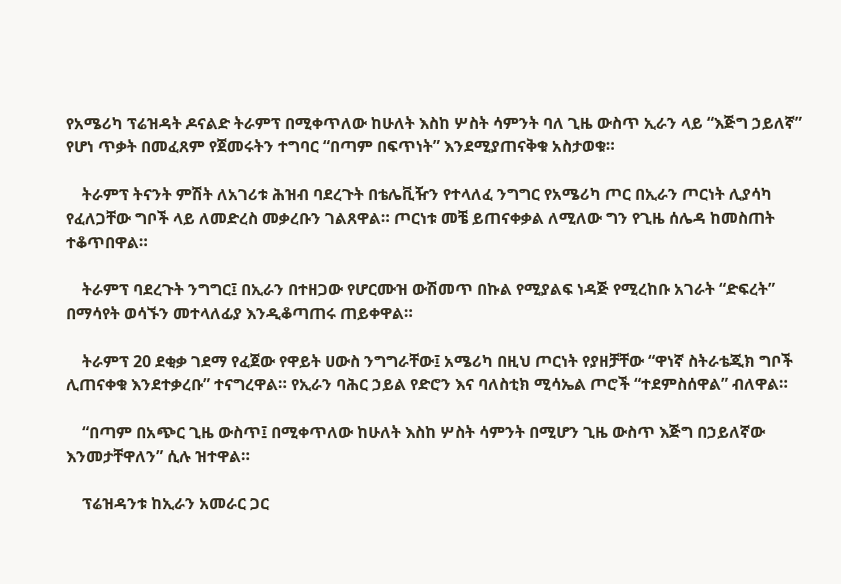የአሜሪካ ፕሬዝዳት ዶናልድ ትራምፕ በሚቀጥለው ከሁለት እስከ ሦስት ሳምንት ባለ ጊዜ ውስጥ ኢራን ላይ “እጅግ ኃይለኛ” የሆነ ጥቃት በመፈጸም የጀመሩትን ተግባር “በጣም በፍጥነት” እንደሚያጠናቅቁ አስታወቁ።

    ትራምፕ ትናንት ምሽት ለአገሪቱ ሕዝብ ባደረጉት በቴሌቪዥን የተላለፈ ንግግር የአሜሪካ ጦር በኢራን ጦርነት ሊያሳካ የፈለጋቸው ግቦች ላይ ለመድረስ መቃረቡን ገልጸዋል። ጦርነቱ መቼ ይጠናቀቃል ለሚለው ግን የጊዜ ሰሌዳ ከመስጠት ተቆጥበዋል።

    ትራምፕ ባደረጉት ንግግር፤ በኢራን በተዘጋው የሆርሙዝ ውሽመጥ በኩል የሚያልፍ ነዳጅ የሚረከቡ አገራት “ድፍረት” በማሳየት ወሳኙን መተላለፊያ እንዲቆጣጠሩ ጠይቀዋል።

    ትራምፕ 20 ደቂቃ ገደማ የፈጀው የዋይት ሀውስ ንግግራቸው፤ አሜሪካ በዚህ ጦርነት የያዘቻቸው “ዋነኛ ስትራቴጂክ ግቦች ሊጠናቀቁ እንደተቃረቡ” ተናግረዋል። የኢራን ባሕር ኃይል የድሮን እና ባለስቲክ ሚሳኤል ጦሮች “ተደምስሰዋል” ብለዋል።

    “በጣም በአጭር ጊዜ ውስጥ፤ በሚቀጥለው ከሁለት እስከ ሦስት ሳምንት በሚሆን ጊዜ ውስጥ እጅግ በኃይለኛው እንመታቸዋለን” ሲሉ ዝተዋል።

    ፕሬዝዳንቱ ከኢራን አመራር ጋር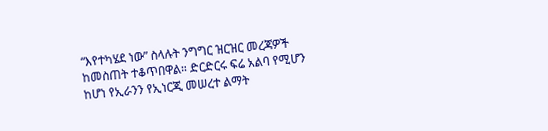“እየተካሄደ ነው” ስላሉት ንግግር ዝርዝር መረጃዎች ከመስጠት ተቆጥበዋል። ድርድርሩ ፍሬ አልባ የሚሆን ከሆነ የኢራንን የኢነርጂ መሠረተ ልማት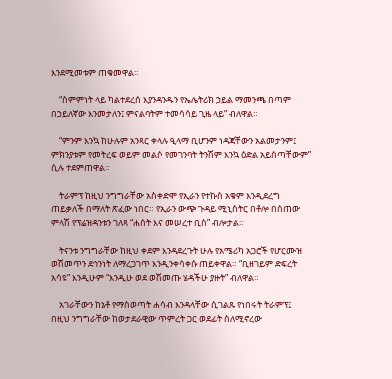እንደሚመቱም ጠቁመዋል።

    “ስምምነት ላይ ካልተደረሰ እያንዳንዱን የኤሌትሪክ ኃይል ማመንጫ በጣም በኃይለኛው እንመታለን፤ ምናልባትም ተመሳሳይ ጊዜ ላይ” ብለዋል።

    “ምንም እንኳ ከሁሉም አንጻር ቀላሉ ዒላማ ቢሆንም ነዳጃቸውን አልመታንም፤ ምክንያቱም የመትረፍ ወይም መልሶ የመገንባት ትንሽም እንኳ ዕድል አይሰጣቸውም” ሲሉ ተደምጠዋል።

    ትራምፕ ከዚህ ንግግራቸው አስቀድሞ የኢራን የተኩስ አቁም እንዲደረግ ጠይቃለች በማለት ጽፈው ነበር። የኢራን ውጭ ጉዳይ ሚኒስትር በቶሎ በሰጠው ምላሽ የፕሬዝዳንቱን ገለጻ “ሐሰት እና መሠረተ ቢስ” ብሎታል።

    ትናንቱ ንግግራቸው ከዚህ ቀደም እንዳደረጉት ሁሉ የአሜሪካ አጋሮች የሆርሙዝ ወሽመጥን ደኅንነት ለማረጋገጥ እንዲንቀሳቀሱ ጠይቀዋል። “ቢዘገይም ድፍረት አሳዩ” እንዲሁም “እንዲሁ ወደ ወሽመጡ ሄዳችሁ ያዙት” ብለዋል።

    አገራቸውን ከኔቶ የማስወጣት ሐሳብ እንዳላቸው ሲገልጹ የነበሩት ትራምፕ፤ በዚህ ንግግራቸው ከወታደራዊው ጥምረት ጋር ወደፊት ስለሚኖረው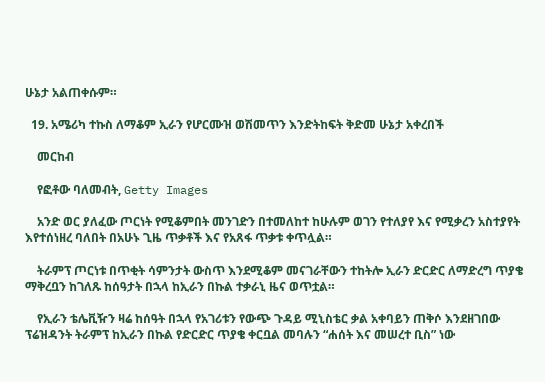ሁኔታ አልጠቀሱም።

  19. አሜሪካ ተኩስ ለማቆም ኢራን የሆርሙዝ ወሽመጥን እንድትከፍት ቅድመ ሁኔታ አቀረበች

    መርከብ

    የፎቶው ባለመብት, Getty Images

    አንድ ወር ያለፈው ጦርነት የሚቆምበት መንገድን በተመለከተ ከሁሉም ወገን የተለያየ እና የሚቃረን አስተያየት እየተሰነዘረ ባለበት በአሁኑ ጊዜ ጥቃቶች እና የአጸፋ ጥቃቱ ቀጥሏል።

    ትራምፕ ጦርነቱ በጥቂት ሳምንታት ውስጥ እንደሚቆም መናገራቸውን ተከትሎ ኢራን ድርድር ለማድረግ ጥያቄ ማቅረቧን ከገለጹ ከሰዓታት በኋላ ከኢራን በኩል ተቃራኒ ዜና ወጥቷል።

    የኢራን ቴሌቪዥን ዛሬ ከሰዓት በኋላ የአገሪቱን የውጭ ጉዳይ ሚኒስቴር ቃል አቀባይን ጠቅሶ እንደዘገበው ፕሬዝዳንት ትራምፕ ከኢራን በኩል የድርድር ጥያቄ ቀርቧል መባሉን “ሐሰት እና መሠረተ ቢስ” ነው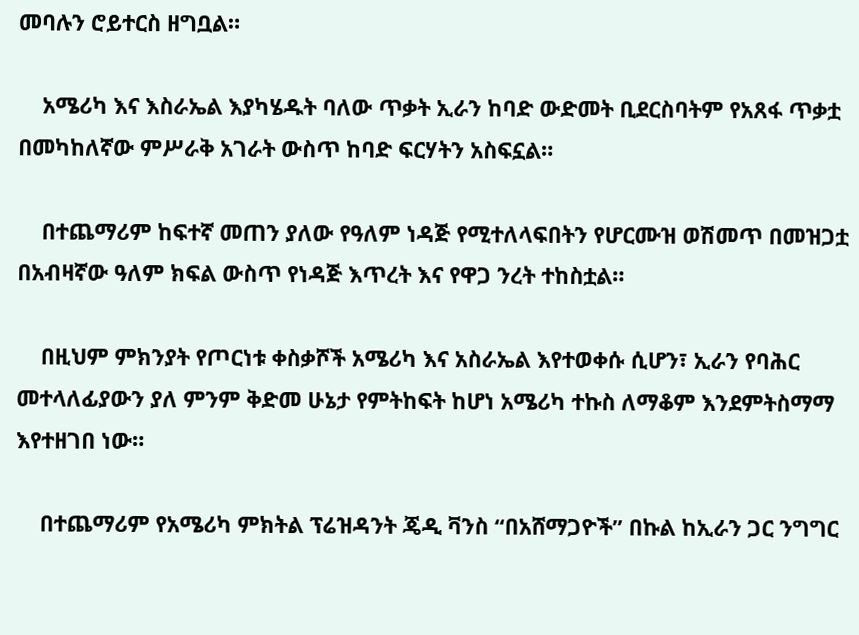መባሉን ሮይተርስ ዘግቧል።

    አሜሪካ እና እስራኤል እያካሄዱት ባለው ጥቃት ኢራን ከባድ ውድመት ቢደርስባትም የአጸፋ ጥቃቷ በመካከለኛው ምሥራቅ አገራት ውስጥ ከባድ ፍርሃትን አስፍኗል።

    በተጨማሪም ከፍተኛ መጠን ያለው የዓለም ነዳጅ የሚተለላፍበትን የሆርሙዝ ወሽመጥ በመዝጋቷ በአብዛኛው ዓለም ክፍል ውስጥ የነዳጅ እጥረት እና የዋጋ ንረት ተከስቷል።

    በዚህም ምክንያት የጦርነቱ ቀስቃሾች አሜሪካ እና አስራኤል እየተወቀሱ ሲሆን፣ ኢራን የባሕር መተላለፊያውን ያለ ምንም ቅድመ ሁኔታ የምትከፍት ከሆነ አሜሪካ ተኩስ ለማቆም እንደምትስማማ እየተዘገበ ነው።

    በተጨማሪም የአሜሪካ ምክትል ፕሬዝዳንት ጄዲ ቫንስ “በአሸማጋዮች” በኩል ከኢራን ጋር ንግግር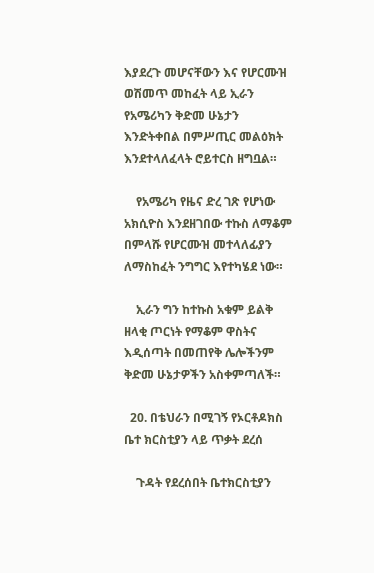እያደረጉ መሆናቸውን እና የሆርሙዝ ወሽመጥ መከፈት ላይ ኢራን የአሜሪካን ቅድመ ሁኔታን እንድትቀበል በምሥጢር መልዕክት እንደተላለፈላት ሮይተርስ ዘግቧል።

    የአሜሪካ የዜና ድረ ገጽ የሆነው አክሲዮስ እንደዘገበው ተኩስ ለማቆም በምላሹ የሆርሙዝ መተላለፊያን ለማስከፈት ንግግር እየተካሄደ ነው።

    ኢራን ግን ከተኩስ አቁም ይልቅ ዘላቂ ጦርነት የማቆም ዋስትና እዲሰጣት በመጠየቅ ሌሎችንም ቅድመ ሁኔታዎችን አስቀምጣለች።

  20. በቴህራን በሚገኝ የኦርቶዶክስ ቤተ ክርስቲያን ላይ ጥቃት ደረሰ

    ጉዳት የደረሰበት ቤተክርስቲያን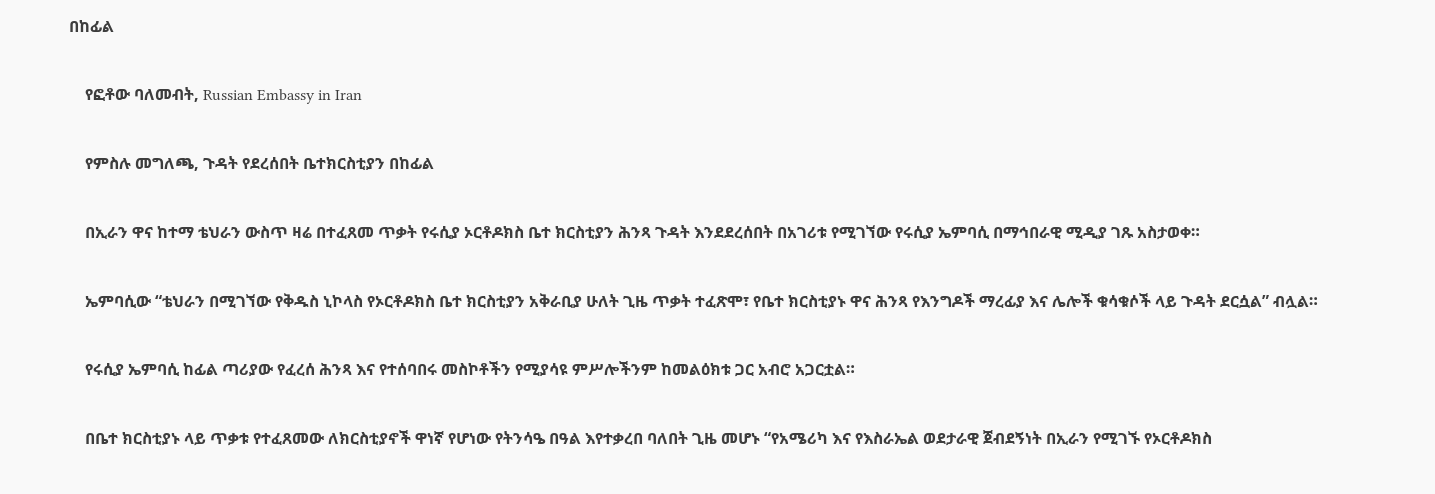በከፊል

    የፎቶው ባለመብት, Russian Embassy in Iran

    የምስሉ መግለጫ, ጉዳት የደረሰበት ቤተክርስቲያን በከፊል

    በኢራን ዋና ከተማ ቴህራን ውስጥ ዛሬ በተፈጸመ ጥቃት የሩሲያ ኦርቶዶክስ ቤተ ክርስቲያን ሕንጻ ጉዳት እንደደረሰበት በአገሪቱ የሚገኘው የሩሲያ ኤምባሲ በማኅበራዊ ሚዲያ ገጹ አስታወቀ።

    ኤምባሲው “ቴህራን በሚገኘው የቅዱስ ኒኮላስ የኦርቶዶክስ ቤተ ክርስቲያን አቅራቢያ ሁለት ጊዜ ጥቃት ተፈጽሞ፣ የቤተ ክርስቲያኑ ዋና ሕንጻ የእንግዶች ማረፊያ እና ሌሎች ቁሳቁሶች ላይ ጉዳት ደርሷል” ብሏል።

    የሩሲያ ኤምባሲ ከፊል ጣሪያው የፈረሰ ሕንጻ እና የተሰባበሩ መስኮቶችን የሚያሳዩ ምሥሎችንም ከመልዕክቱ ጋር አብሮ አጋርቷል።

    በቤተ ክርስቲያኑ ላይ ጥቃቱ የተፈጸመው ለክርስቲያኖች ዋነኛ የሆነው የትንሳዔ በዓል እየተቃረበ ባለበት ጊዜ መሆኑ “የአሜሪካ እና የእስራኤል ወደታራዊ ጀብደኝነት በኢራን የሚገኙ የኦርቶዶክስ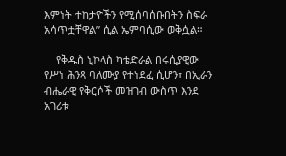እምነት ተከታዮችን የሚሰባሰቡበትን ስፍራ አሳጥቷቸዋል” ሲል ኤምባሲው ወቅሷል።

    የቅዱስ ኒኮላስ ካቴድራል በሩሲያዊው የሥነ ሕንጻ ባለሙያ የተነደፈ ሲሆን፣ በኢራን ብሔራዊ የቅርሶች መዝገብ ውስጥ እንደ አገሪቱ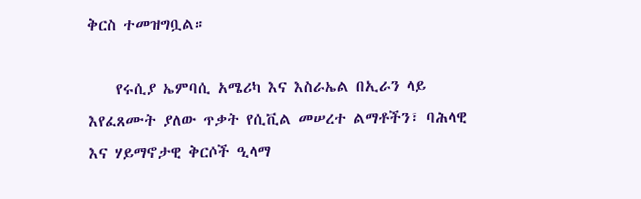ቅርስ ተመዝግቧል።

    የሩሲያ ኤምባሲ አሜሪካ እና እስራኤል በኢራን ላይ እየፈጸሙት ያለው ጥቃት የሲቪል መሠረተ ልማቶችን፣ ባሕላዊ እና ሃይማኖታዊ ቅርሶች ዒላማ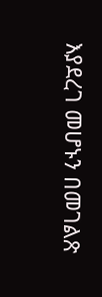እያደረገ መሆኑን በመገልጽ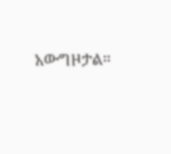አውግዞታል።